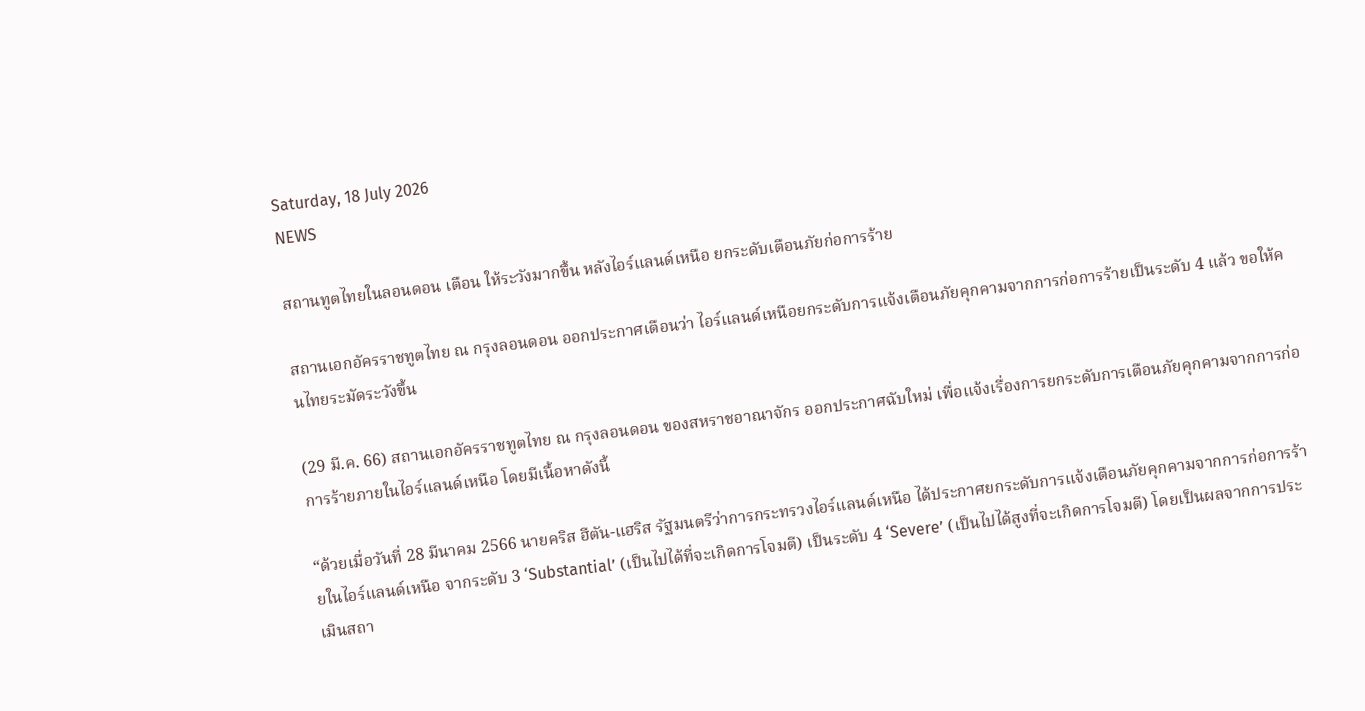Saturday, 18 July 2026
NEWS

สถานทูตไทยในลอนดอน เตือน ให้ระวังมากขึ้น หลังไอร์แลนด์เหนือ ยกระดับเตือนภัยก่อการร้าย

สถานเอกอัครราชทูตไทย ณ กรุงลอนดอน ออกประกาศเตือนว่า ไอร์แลนด์เหนือยกระดับการแจ้งเตือนภัยคุกคามจากการก่อการร้ายเป็นระดับ 4 แล้ว ขอให้คนไทยระมัดระวังขึ้น

(29 มี.ค. 66) สถานเอกอัครราชทูตไทย ณ กรุงลอนดอน ของสหราชอาณาจักร ออกประกาศฉับใหม่ เพื่อแจ้งเรื่องการยกระดับการเตือนภัยคุกคามจากการก่อการร้ายภายในไอร์แลนด์เหนือ โดยมีเนื้อหาดังนี้

“ด้วยเมื่อวันที่ 28 มีนาคม 2566 นายคริส ฮีตัน-แฮริส รัฐมนตรีว่าการกระทรวงไอร์แลนด์เหนือ ได้ประกาศยกระดับการแจ้งเตือนภัยคุกคามจากการก่อการร้ายในไอร์แลนด์เหนือ จากระดับ 3 ‘Substantial’ (เป็นไปได้ที่จะเกิดการโจมตี) เป็นระดับ 4 ‘Severe’ (เป็นไปได้สูงที่จะเกิดการโจมตี) โดยเป็นผลจากการประเมินสถา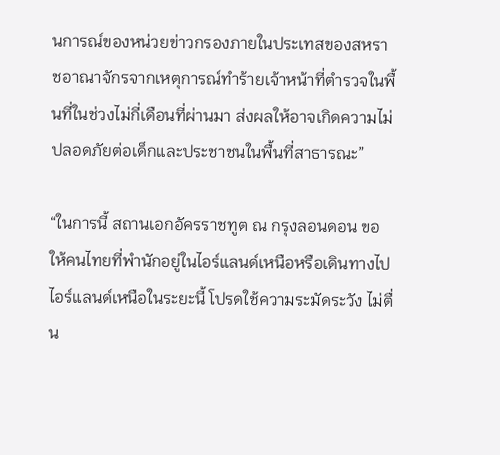นการณ์ของหน่วยข่าวกรองภายในประเทสของสหราชอาณาจักรจากเหตุการณ์ทำร้ายเจ้าหน้าที่ตำรวจในพื้นที่ในช่วงไม่กี่เดือนที่ผ่านมา ส่งผลให้อาจเกิดความไม่ปลอดภัยต่อเด็กและประชาชนในพื้นที่สาธารณะ”

“ในการนี้ สถานเอกอัครราชทูต ณ กรุงลอนดอน ขอให้คนไทยที่พำนักอยู่ในไอร์แลนด์เหนือหรือเดินทางไปไอร์แลนด์เหนือในระยะนี้ โปรดใช้ความระมัดระวัง ไม่ตื่น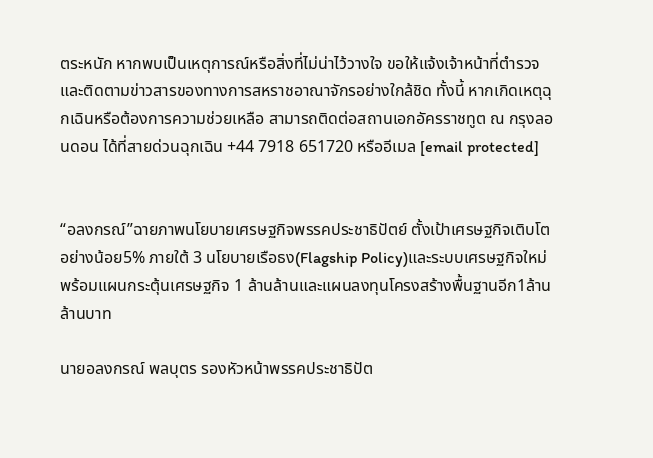ตระหนัก หากพบเป็นเหตุการณ์หรือสิ่งที่ไม่น่าไว้วางใจ ขอให้แจ้งเจ้าหน้าที่ตำรวจ และติดตามข่าวสารของทางการสหราชอาณาจักรอย่างใกล้ชิด ทั้งนี้ หากเกิดเหตุฉุกเฉินหรือต้องการความช่วยเหลือ สามารถติดต่อสถานเอกอัครราชทูต ณ กรุงลอนดอน ได้ที่สายด่วนฉุกเฉิน +44 7918 651720 หรืออีเมล [email protected]


“อลงกรณ์”ฉายภาพนโยบายเศรษฐกิจพรรคประชาธิปัตย์ ตั้งเป้าเศรษฐกิจเติบโตอย่างน้อย5% ภายใต้ 3 นโยบายเรือธง(Flagship Policy)และระบบเศรษฐกิจใหม่พร้อมแผนกระตุ้นเศรษฐกิจ 1 ล้านล้านและแผนลงทุนโครงสร้างพื้นฐานอีก1ล้านล้านบาท

นายอลงกรณ์ พลบุตร รองหัวหน้าพรรคประชาธิปัต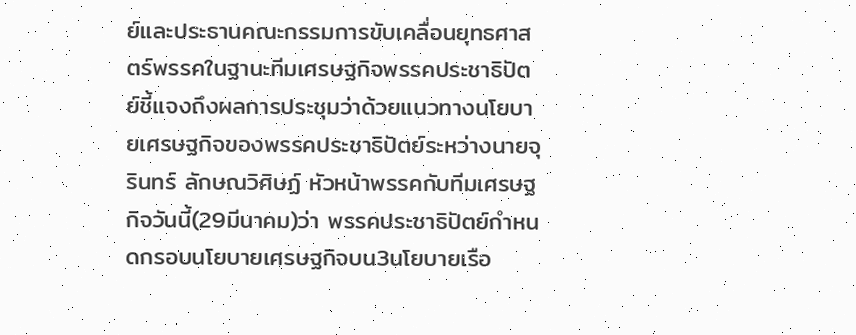ย์และประธานคณะกรรมการขับเคลื่อนยุทธศาสตร์พรรคในฐานะทีมเศรษฐกิจพรรคประชาธิปัตย์ชี้แจงถึงผลการประชุมว่าด้วยแนวทางนโยบายเศรษฐกิจของพรรคประชาธิปัตย์ระหว่างนายจุรินทร์ ลักษณวิศิษฏ์ หัวหน้าพรรคกับทีมเศรษฐกิจวันนี้(29มีนาคม)ว่า พรรคประชาธิปัตย์กำหนดกรอบนโยบายเศรษฐกิจบน3นโยบายเรือ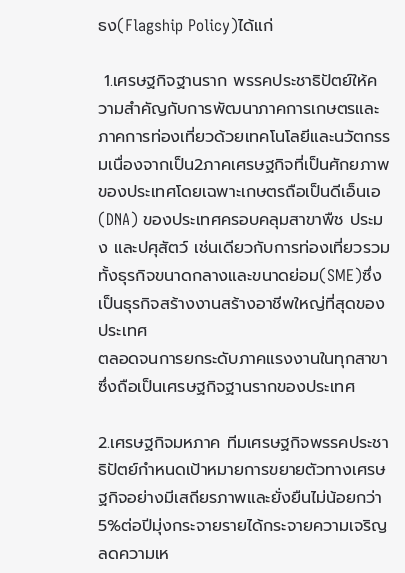ธง(Flagship Policy)ได้แก่

 1.เศรษฐกิจฐานราก พรรคประชาธิปัตย์ให้ความสำคัญกับการพัฒนาภาคการเกษตรและภาคการท่องเที่ยวด้วยเทคโนโลยีและนวัตกรรมเนื่องจากเป็น2ภาคเศรษฐกิจที่เป็นศักยภาพของประเทศโดยเฉพาะเกษตรถือเป็นดีเอ็นเอ(DNA) ของประเทศครอบคลุมสาขาพืช ประมง และปศุสัตว์ เช่นเดียวกับการท่องเที่ยวรวมทั้งธุรกิจขนาดกลางและขนาดย่อม(SME)ซึ่งเป็นธุรกิจสร้างงานสร้างอาชีพใหญ่ที่สุดของประเทศ
ตลอดจนการยกระดับภาคแรงงานในทุกสาขาซึ่งถือเป็นเศรษฐกิจฐานรากของประเทศ

2.เศรษฐกิจมหภาค ทีมเศรษฐกิจพรรคประชาธิปัตย์กำหนดเป้าหมายการขยายตัวทางเศรษฐกิจอย่างมีเสถียรภาพและยั่งยืนไม่น้อยกว่า5%ต่อปีมุ่งกระจายรายได้กระจายความเจริญลดความเห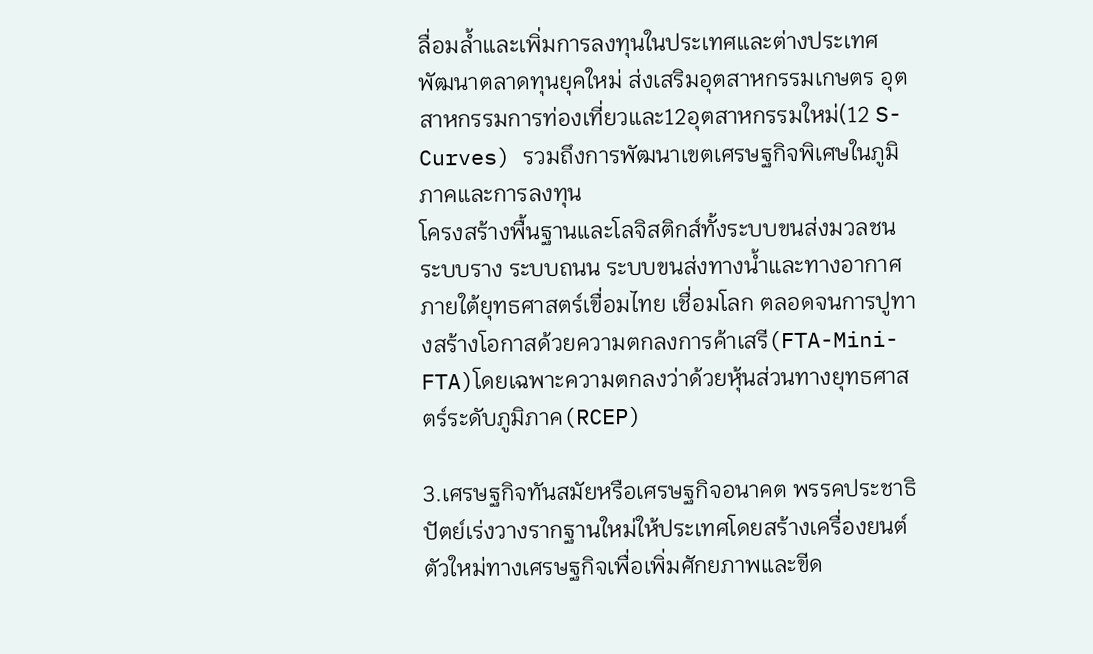ลื่อมล้ำและเพิ่มการลงทุนในประเทศและต่างประเทศ พัฒนาตลาดทุนยุคใหม่ ส่งเสริมอุตสาหกรรมเกษตร อุตสาหกรรมการท่องเที่ยวและ12อุตสาหกรรมใหม่(12 S-Curves) รวมถึงการพัฒนาเขตเศรษฐกิจพิเศษในภูมิภาคและการลงทุน
โครงสร้างพื้นฐานและโลจิสติกส์ทั้งระบบขนส่งมวลชน ระบบราง ระบบถนน ระบบขนส่งทางน้ำและทางอากาศภายใต้ยุทธศาสตร์เขื่อมไทย เชื่อมโลก ตลอดจนการปูทางสร้างโอกาสด้วยความตกลงการค้าเสรี(FTA-Mini-FTA)โดยเฉพาะความตกลงว่าด้วยหุ้นส่วนทางยุทธศาสตร์ระดับภูมิภาค(RCEP)

3.เศรษฐกิจทันสมัยหรือเศรษฐกิจอนาคต พรรคประชาธิปัตย์เร่งวางรากฐานใหม่ให้ประเทศโดยสร้างเครื่องยนต์ตัวใหม่ทางเศรษฐกิจเพื่อเพิ่มศักยภาพและขีด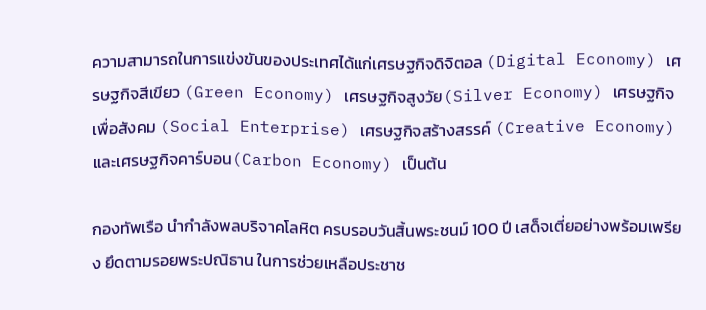ความสามารถในการแข่งขันของประเทศได้แก่เศรษฐกิจดิจิตอล (Digital Economy) เศรษฐกิจสีเขียว (Green Economy) เศรษฐกิจสูงวัย(Silver Economy) เศรษฐกิจเพื่อสังคม (Social Enterprise) เศรษฐกิจสร้างสรรค์ (Creative Economy)และเศรษฐกิจคาร์บอน(Carbon Economy) เป็นต้น

กองทัพเรือ นำกำลังพลบริจาคโลหิต ครบรอบวันสิ้นพระชนม์ 100 ปี เสด็จเตี่ยอย่างพร้อมเพรียง ยึดตามรอยพระปณิธาน ในการช่วยเหลือประชาช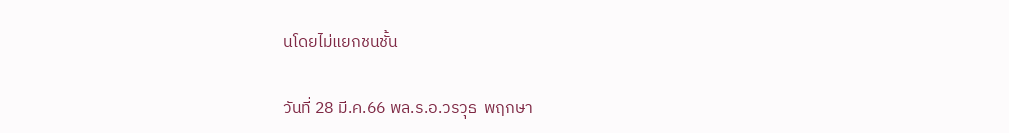นโดยไม่แยกชนชั้น

วันที่ 28 มี.ค.66 พล.ร.อ.วรวุธ  พฤกษา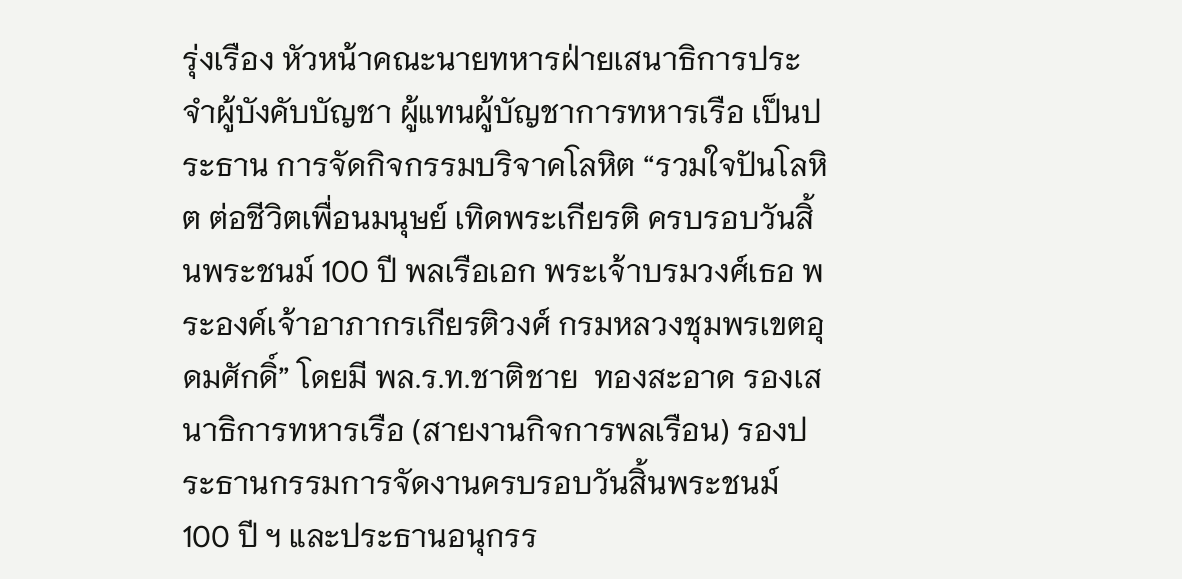รุ่งเรือง หัวหน้าคณะนายทหารฝ่ายเสนาธิการประจำผู้บังคับบัญชา ผู้แทนผู้บัญชาการทหารเรือ เป็นประธาน การจัดกิจกรรมบริจาคโลหิต “รวมใจปันโลหิต ต่อชีวิตเพื่อนมนุษย์ เทิดพระเกียรติ ครบรอบวันสิ้นพระชนม์ 100 ปี พลเรือเอก พระเจ้าบรมวงศ์เธอ พระองค์เจ้าอาภากรเกียรติวงศ์ กรมหลวงชุมพรเขตอุดมศักดิ์” โดยมี พล.ร.ท.ชาติชาย  ทองสะอาด รองเสนาธิการทหารเรือ (สายงานกิจการพลเรือน) รองประธานกรรมการจัดงานครบรอบวันสิ้นพระชนม์ 100 ปี ฯ และประธานอนุกรร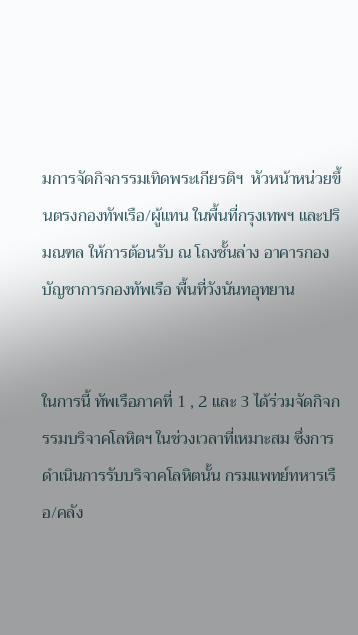มการจัดกิจกรรมเทิดพระเกียรติฯ  หัวหน้าหน่วยขึ้นตรงกองทัพเรือ/ผู้แทน ในพื้นที่กรุงเทพฯ และปริมณฑล ให้การต้อนรับ ณ โถงชั้นล่าง อาคารกองบัญชาการกองทัพเรือ พื้นที่วังนันทอุทยาน


ในการนี้ ทัพเรือภาคที่ 1 , 2 และ 3 ได้ร่วมจัดกิจกรรมบริจาคโลหิตฯ ในช่วงเวลาที่เหมาะสม ซึ่งการดำเนินการรับบริจาคโลหิตนั้น กรมแพทย์ทหารเรือ/คลัง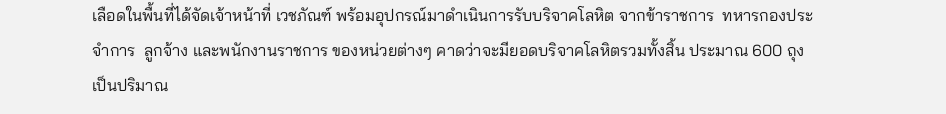เลือดในพื้นที่ได้จัดเจ้าหน้าที่ เวชภัณฑ์ พร้อมอุปกรณ์มาดำเนินการรับบริจาคโลหิต จากข้าราชการ  ทหารกองประจำการ  ลูกจ้าง และพนักงานราชการ ของหน่วยต่างๆ คาดว่าจะมียอดบริจาคโลหิตรวมทั้งสิ้น ประมาณ 600 ถุง เป็นปริมาณ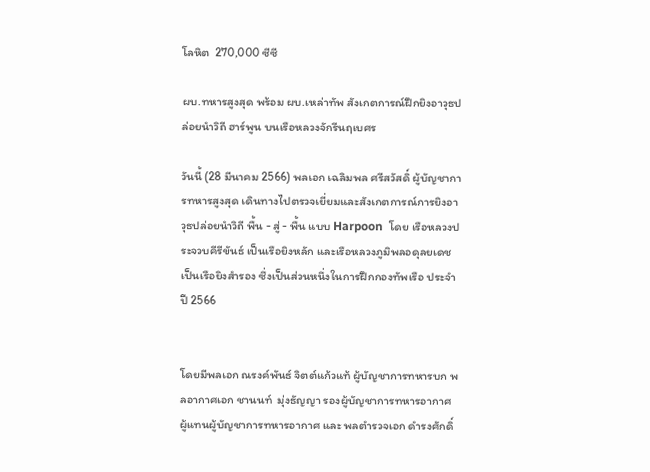โลหิต  270,000 ซีซี

ผบ.ทหารสูงสุด พร้อม ผบ.เหล่าทัพ สังเกตการณ์ฝึกยิงอาวุธปล่อยนำวิถี ฮาร์พูน บนเรือหลวงจักรีนฤเบศร

วันนี้ (28 มีนาคม 2566) พลเอก เฉลิมพล ศรีสวัสดิ์ ผู้บัญชาการทหารสูงสุด เดินทางไปตรวจเยี่ยมและสังเกตการณ์การยิงอาวุธปล่อยนำวิถี พื้น - สู่ - พื้น แบบ Harpoon  โดย เรือหลวงประจวบคีรีขันธ์ เป็นเรือยิงหลัก และเรือหลวงภูมิพลอดุลยเดช เป็นเรือยิงสำรอง ซึ่งเป็นส่วนหนึ่งในการฝึกกองทัพเรือ ประจำปี 2566


โดยมีพลเอก ณรงค์พันธ์ จิตต์แก้วแท้ ผู้บัญชาการทหารบก พลอากาศเอก ชานนท์  มุ่งธัญญา รองผู้บัญชาการทหารอากาศ ผู้แทนผู้บัญชาการทหารอากาศ และ พลตำรวจเอก ดำรงศักดิ์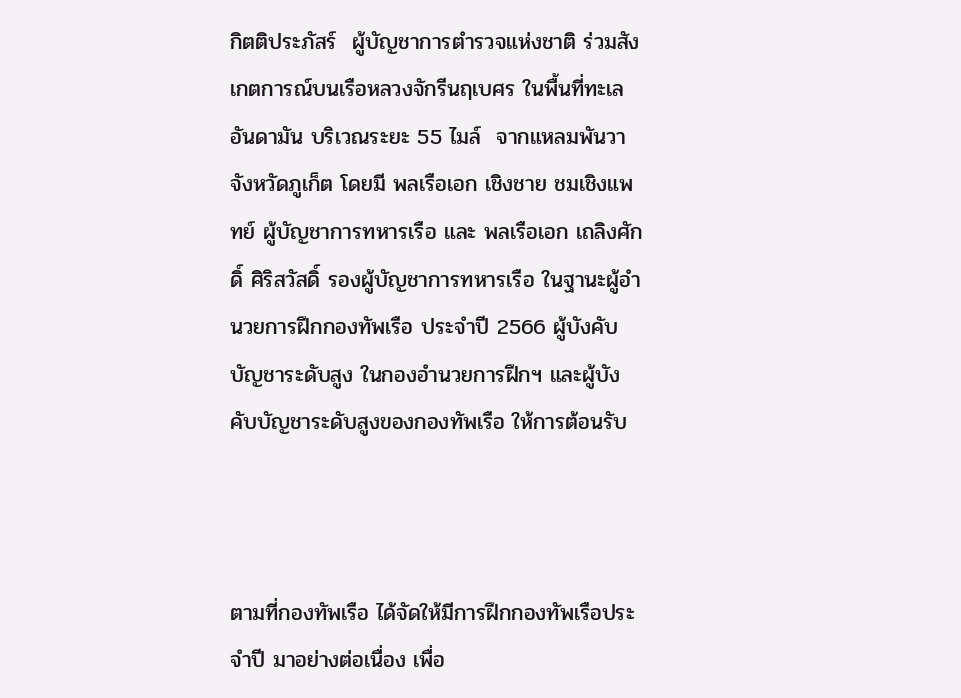กิตติประภัสร์  ผู้บัญชาการตำรวจแห่งชาติ ร่วมสังเกตการณ์บนเรือหลวงจักรีนฤเบศร ในพื้นที่ทะเลอันดามัน บริเวณระยะ 55 ไมล์  จากแหลมพันวา จังหวัดภูเก็ต โดยมี พลเรือเอก เชิงชาย ชมเชิงแพทย์ ผู้บัญชาการทหารเรือ และ พลเรือเอก เถลิงศักดิ์ ศิริสวัสดิ์ รองผู้บัญชาการทหารเรือ ในฐานะผู้อำนวยการฝึกกองทัพเรือ ประจำปี 2566 ผู้บังคับบัญชาระดับสูง ในกองอำนวยการฝึกฯ และผู้บังคับบัญชาระดับสูงของกองทัพเรือ ให้การต้อนรับ



ตามที่กองทัพเรือ ได้จัดให้มีการฝึกกองทัพเรือประจำปี มาอย่างต่อเนื่อง เพื่อ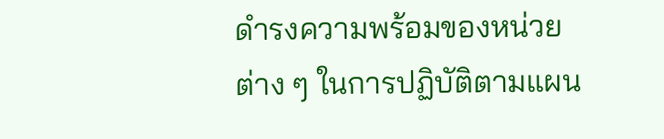ดำรงความพร้อมของหน่วยต่าง ๆ ในการปฏิบัติตามแผน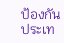ป้องกันประเท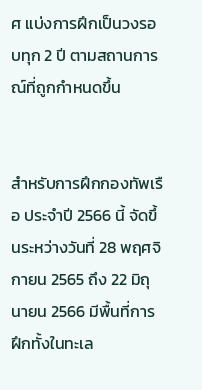ศ แบ่งการฝึกเป็นวงรอบทุก 2 ปี ตามสถานการณ์ที่ถูกกำหนดขึ้น


สำหรับการฝึกกองทัพเรือ ประจำปี 2566 นี้ จัดขึ้นระหว่างวันที่ 28 พฤศจิกายน 2565 ถึง 22 มิถุนายน 2566 มีพื้นที่การฝึกทั้งในทะเล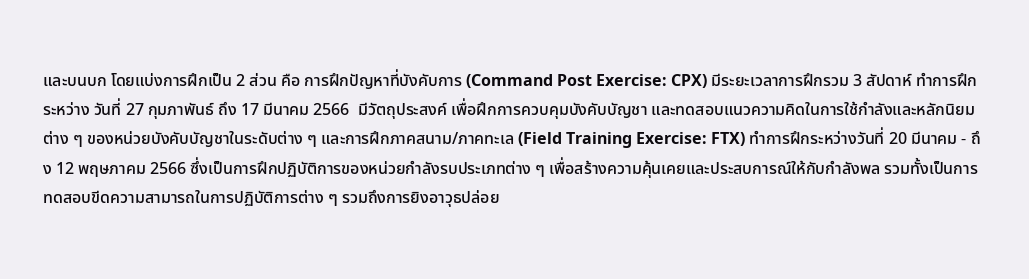และบนบก โดยแบ่งการฝึกเป็น 2 ส่วน คือ การฝึกปัญหาที่บังคับการ (Command Post Exercise: CPX) มีระยะเวลาการฝึกรวม 3 สัปดาห์ ทำการฝึกระหว่าง วันที่ 27 กุมภาพันธ์ ถึง 17 มีนาคม 2566  มีวัตถุประสงค์ เพื่อฝึกการควบคุมบังคับบัญชา และทดสอบแนวความคิดในการใช้กำลังและหลักนิยมต่าง ๆ ของหน่วยบังคับบัญชาในระดับต่าง ๆ และการฝึกภาคสนาม/ภาคทะเล (Field Training Exercise: FTX) ทำการฝึกระหว่างวันที่ 20 มีนาคม - ถึง 12 พฤษภาคม 2566 ซึ่งเป็นการฝึกปฏิบัติการของหน่วยกำลังรบประเภทต่าง ๆ เพื่อสร้างความคุ้นเคยและประสบการณ์ให้กับกำลังพล รวมทั้งเป็นการทดสอบขีดความสามารถในการปฏิบัติการต่าง ๆ รวมถึงการยิงอาวุธปล่อย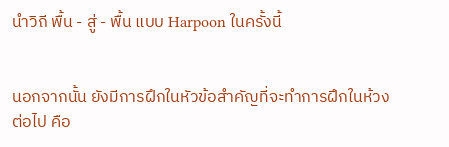นำวิถี พื้น - สู่ - พื้น แบบ Harpoon ในครั้งนี้


นอกจากนั้น ยังมีการฝึกในหัวข้อสำคัญที่จะทำการฝึกในห้วงต่อไป คือ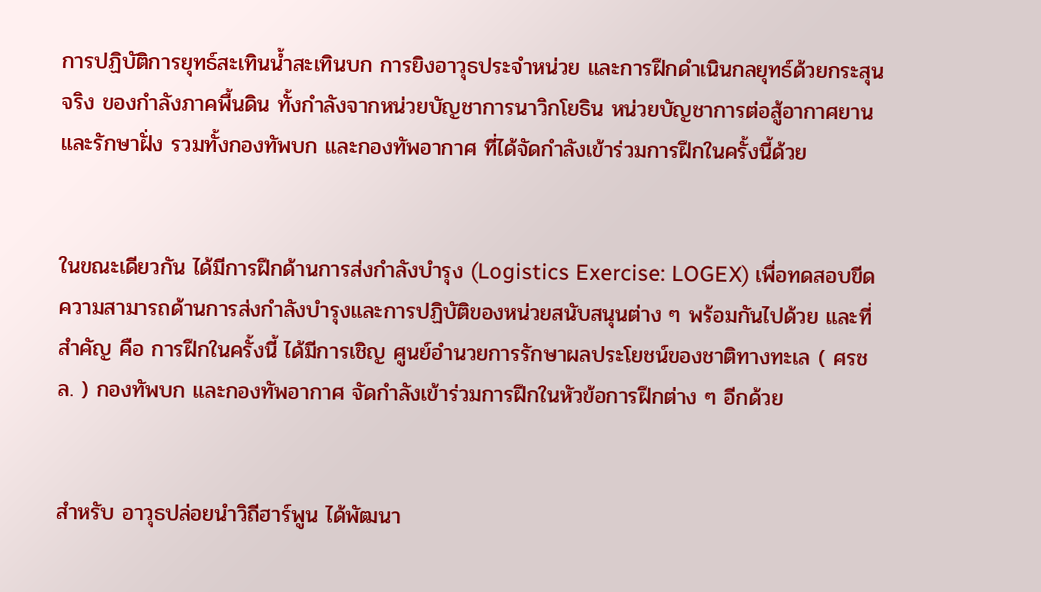การปฏิบัติการยุทธ์สะเทินน้ำสะเทินบก การยิงอาวุธประจำหน่วย และการฝึกดำเนินกลยุทธ์ด้วยกระสุนจริง ของกำลังภาคพื้นดิน ทั้งกำลังจากหน่วยบัญชาการนาวิกโยธิน หน่วยบัญชาการต่อสู้อากาศยานและรักษาฝั่ง รวมทั้งกองทัพบก และกองทัพอากาศ ที่ได้จัดกำลังเข้าร่วมการฝึกในครั้งนี้ด้วย


ในขณะเดียวกัน ได้มีการฝึกด้านการส่งกำลังบำรุง (Logistics Exercise: LOGEX) เพื่อทดสอบขีดความสามารถด้านการส่งกำลังบำรุงและการปฏิบัติของหน่วยสนับสนุนต่าง ๆ พร้อมกันไปด้วย และที่สำคัญ คือ การฝึกในครั้งนี้ ได้มีการเชิญ ศูนย์อำนวยการรักษาผลประโยชน์ของชาติทางทะเล ( ศรชล. ) กองทัพบก และกองทัพอากาศ จัดกำลังเข้าร่วมการฝึกในหัวข้อการฝึกต่าง ๆ อีกด้วย


สำหรับ อาวุธปล่อยนำวิถีฮาร์พูน ได้พัฒนา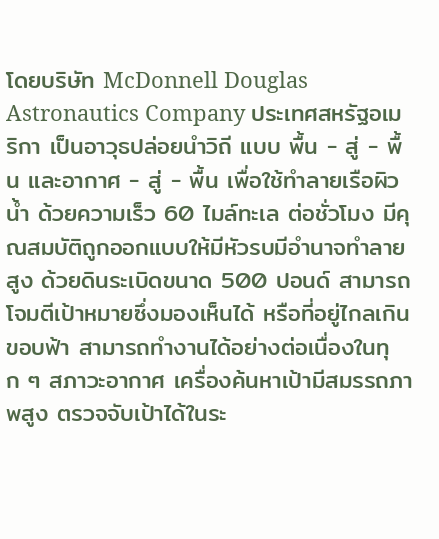โดยบริษัท McDonnell Douglas Astronautics Company ประเทศสหรัฐอเมริกา เป็นอาวุธปล่อยนำวิถี แบบ พื้น - สู่ - พื้น และอากาศ - สู่ - พื้น เพื่อใช้ทำลายเรือผิวน้ำ ด้วยความเร็ว 60 ไมล์ทะเล ต่อชั่วโมง มีคุณสมบัติถูกออกแบบให้มีหัวรบมีอำนาจทำลายสูง ด้วยดินระเบิดขนาด 500 ปอนด์ สามารถโจมตีเป้าหมายซึ่งมองเห็นได้ หรือที่อยู่ไกลเกินขอบฟ้า สามารถทำงานได้อย่างต่อเนื่องในทุก ๆ สภาวะอากาศ เครื่องค้นหาเป้ามีสมรรถภาพสูง ตรวจจับเป้าได้ในระ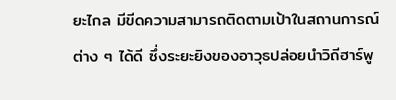ยะไกล มีขีดความสามารถติดตามเป้าในสถานการณ์ต่าง ๆ ได้ดี ซึ่งระยะยิงของอาวุธปล่อยนำวิถีฮาร์พู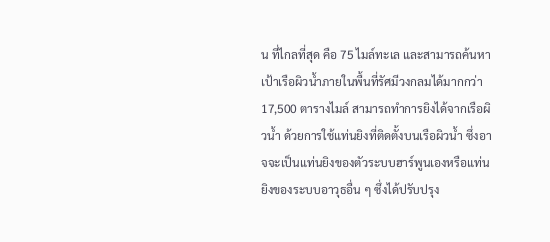น ที่ไกลที่สุด คือ 75 ไมล์ทะเล และสามารถค้นหาเป้าเรือผิวน้ำภายในพื้นที่รัศมีวงกลมได้มากกว่า 17,500 ตารางไมล์ สามารถทำการยิงได้จากเรือผิวน้ำ ด้วยการใช้แท่นยิงที่ติดตั้งบนเรือผิวน้ำ ซึ่งอาจจะเป็นแท่นยิงของตัวระบบฮาร์พูนเองหรือแท่นยิงของระบบอาวุธอื่น ๆ ซึ่งได้ปรับปรุง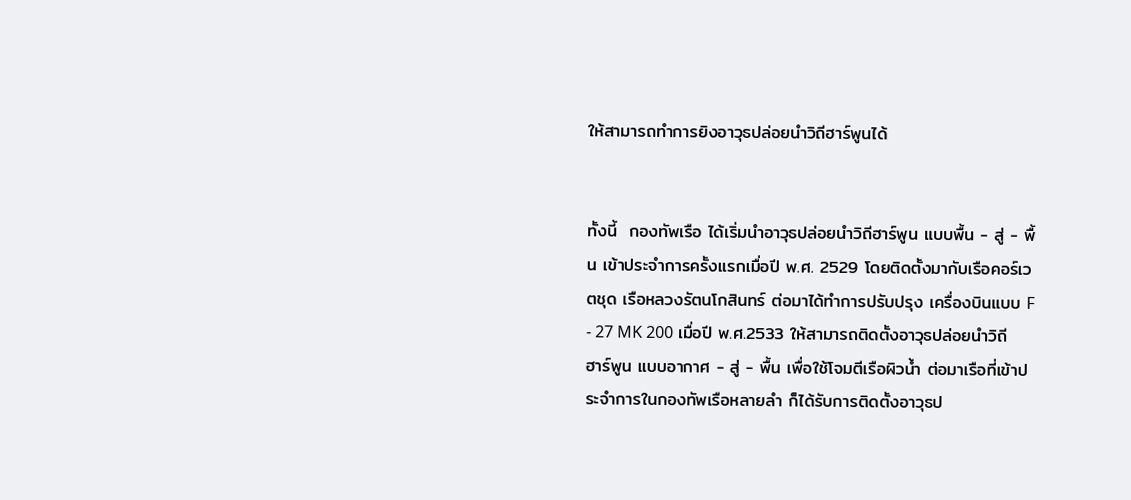ให้สามารถทำการยิงอาวุธปล่อยนำวิถีฮาร์พูนได้


ทั้งนี้  กองทัพเรือ ได้เริ่มนำอาวุธปล่อยนำวิถีฮาร์พูน แบบพื้น - สู่ - พื้น เข้าประจำการครั้งแรกเมื่อปี พ.ศ. 2529 โดยติดตั้งมากับเรือคอร์เวตชุด เรือหลวงรัตนโกสินทร์ ต่อมาได้ทำการปรับปรุง เครื่องบินแบบ F - 27 MK 200 เมื่อปี พ.ศ.2533 ให้สามารถติดตั้งอาวุธปล่อยนำวิถีฮาร์พูน แบบอากาศ - สู่ - พื้น เพื่อใช้โจมตีเรือผิวน้ำ ต่อมาเรือที่เข้าประจำการในกองทัพเรือหลายลำ ก็ได้รับการติดตั้งอาวุธป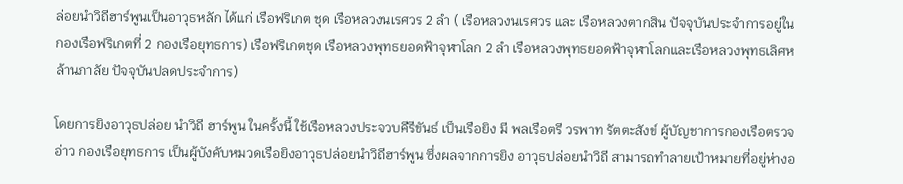ล่อยนำวิถีฮาร์พูนเป็นอาวุธหลัก ได้แก่ เรือฟริเกต ชุด เรือหลวงนเรศวร 2 ลำ ( เรือหลวงนเรศวร และ เรือหลวงตากสิน ปัจจุบันประจำการอยู่ใน กองเรือฟริเกตที่ 2 กองเรือยุทธการ) เรือฟริเกตชุด เรือหลวงพุทธยอดฟ้าจุฬาโลก 2 ลำ เรือหลวงพุทธยอดฟ้าจุฬาโลกและเรือหลวงพุทธเลิศหล้านภาลัย ปัจจุบันปลดประจำการ)

โดยการยิงอาวุธปล่อย นำวิถี ฮาร์พูน ในครั้งนี้ ใช้เรือหลวงประจวบคีรีขันธ์ เป็นเรือยิง มี พลเรือตรี วรพาท รัตตะสังข์ ผู้บัญชาการกองเรือตรวจอ่าว กองเรือยุทธการ เป็นผู้บังคับหมวดเรือยิงอาวุธปล่อยนำวิถีฮาร์พูน ซึ่งผลจากการยิง อาวุธปล่อยนำวิถี สามารถทำลายเป้าหมายที่อยู่ห่างอ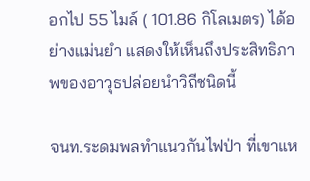อกไป 55 ไมล์ ( 101.86 กิโลเมตร) ได้อย่างแม่นยำ แสดงให้เห็นถึงประสิทธิภาพของอาวุธปล่อยนำวิถีชนิดนี้

จนท.ระดมพลทำแนวกันไฟป่า ที่เขาแห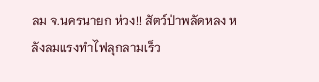ลม จ.นครนายก ห่วง!! สัตว์ป่าพลัดหลง หลังลมแรงทำไฟลุกลามเร็ว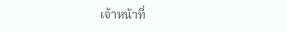เจ้าหน้าที่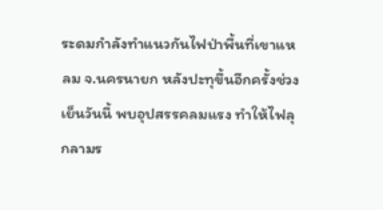ระดมกำลังทำแนวกันไฟป่าพื้นที่เขาแหลม จ.นครนายก หลังปะทุขึ้นอีกครั้งช่วงเย็นวันนี้ พบอุปสรรคลมแรง ทำให้ไฟลุกลามร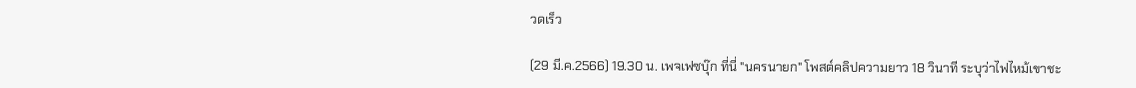วดเร็ว

(29 มี.ค.2566) 19.30 น. เพจเฟซบุ๊ก ที่นี่ "นครนายก" โพสต์คลิปความยาว 18 วินาที ระบุว่าไฟไหม้เขาชะ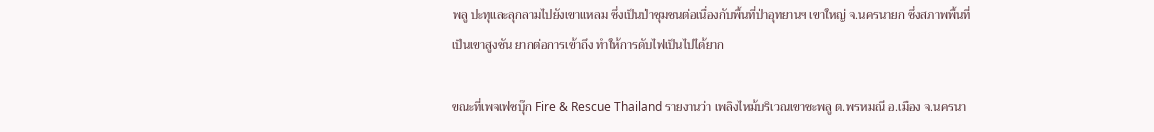พลู ปะทุและลุกลามไปยังเขาแหลม ซึ่งเป็นป่าชุมชนต่อเนื่องกับพื้นที่ป่าอุทยานฯ เขาใหญ่ จ.นครนายก ซึ่งสภาพพื้นที่เป็นเขาสูงชัน ยากต่อการเข้าถึง ทำให้การดับไฟเป็นไปได้ยาก

ขณะที่เพจเฟซบุ๊ก Fire & Rescue Thailand รายงานว่า เพลิงไหม้บริเวณเขาชะพลู ต.พรหมณี อ.เมือง จ.นครนา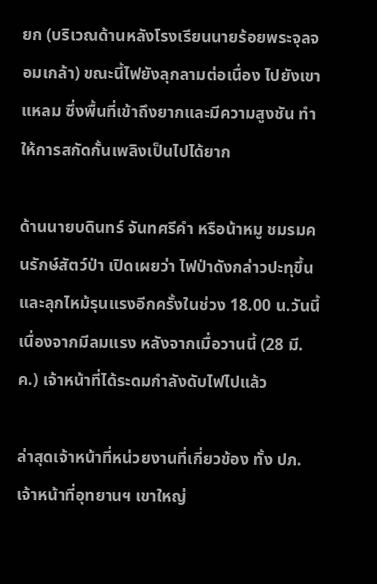ยก (บริเวณด้านหลังโรงเรียนนายร้อยพระจุลจอมเกล้า) ขณะนี้ไฟยังลุกลามต่อเนื่อง ไปยังเขาแหลม ซึ่งพื้นที่เข้าถึงยากและมีความสูงชัน ทำให้การสกัดกั้นเพลิงเป็นไปได้ยาก

ด้านนายบดินทร์ จันทศรีคำ หรือน้าหมู ชมรมคนรักษ์สัตว์ป่า เปิดเผยว่า ไฟป่าดังกล่าวปะทุขึ้น และลุกไหม้รุนแรงอีกครั้งในช่วง 18.00 น.วันนี้ เนื่องจากมีลมแรง หลังจากเมื่อวานนี้ (28 มี.ค.) เจ้าหน้าที่ได้ระดมกำลังดับไฟไปแล้ว

ล่าสุดเจ้าหน้าที่หน่วยงานที่เกี่ยวข้อง ทั้ง ปภ. เจ้าหน้าที่อุทยานฯ เขาใหญ่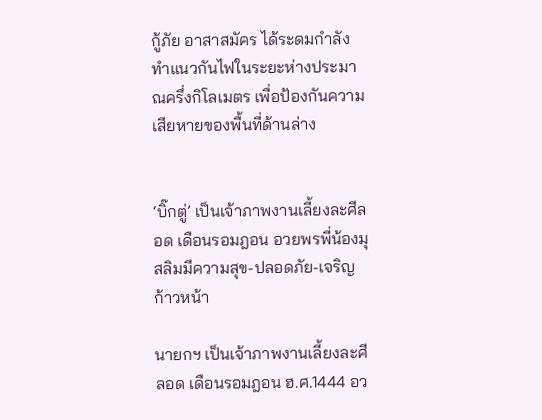กู้ภัย อาสาสมัคร ได้ระดมกำลังทำแนวกันไฟในระยะห่างประมาณครึ่งกิโลเมตร เพื่อป้องกันความเสียหายของพื้นที่ด้านล่าง


‘บิ๊กตู่’ เป็นเจ้าภาพงานเลี้ยงละศีลอด เดือนรอมฎอน อวยพรพี่น้องมุสลิมมีความสุข-ปลอดภัย-เจริญก้าวหน้า

นายกฯ เป็นเจ้าภาพงานเลี้ยงละศีลอด เดือนรอมฎอน ฮ.ศ.1444 อว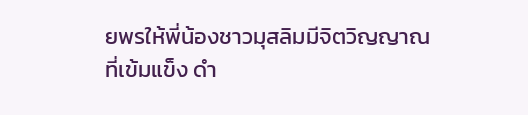ยพรให้พี่น้องชาวมุสลิมมีจิตวิญญาณที่เข้มแข็ง ดำ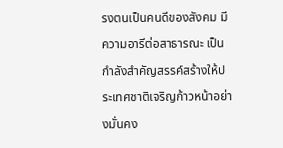รงตนเป็นคนดีของสังคม มีความอารีต่อสาธารณะ เป็นกำลังสำคัญสรรค์สร้างให้ประเทศชาติเจริญก้าวหน้าอย่างมั่นคง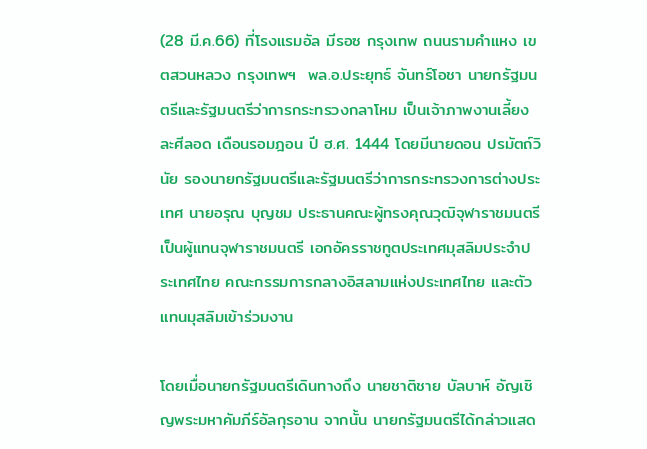(28 มี.ค.66) ที่โรงแรมอัล มีรอซ กรุงเทพ ถนนรามคำแหง เขตสวนหลวง กรุงเทพฯ  พล.อ.ประยุทธ์ จันทร์โอชา นายกรัฐมนตรีและรัฐมนตรีว่าการกระทรวงกลาโหม เป็นเจ้าภาพงานเลี้ยงละศีลอด เดือนรอมฎอน ปี ฮ.ศ. 1444 โดยมีนายดอน ปรมัตถ์วินัย รองนายกรัฐมนตรีและรัฐมนตรีว่าการกระทรวงการต่างประเทศ นายอรุณ บุญชม ประธานคณะผู้ทรงคุณวุฒิจุฬาราชมนตรี เป็นผู้แทนจุฬาราชมนตรี เอกอัครราชทูตประเทศมุสลิมประจำประเทศไทย คณะกรรมการกลางอิสลามแห่งประเทศไทย และตัวแทนมุสลิมเข้าร่วมงาน

โดยเมื่อนายกรัฐมนตรีเดินทางถึง นายชาติชาย บัลบาห์ อัญเชิญพระมหาคัมภีร์อัลกุรอาน จากนั้น นายกรัฐมนตรีได้กล่าวแสด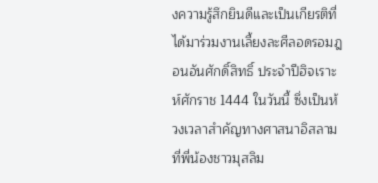งความรู้สึกยินดีและเป็นเกียรติที่ได้มาร่วมงานเลี้ยงละศีลอดรอมฎอนอันศักดิ์สิทธิ์ ประจำปีฮิจเราะห์ศักราช 1444 ในวันนี้ ซึ่งเป็นห้วงเวลาสำคัญทางศาสนาอิสลาม ที่พี่น้องชาวมุสลิม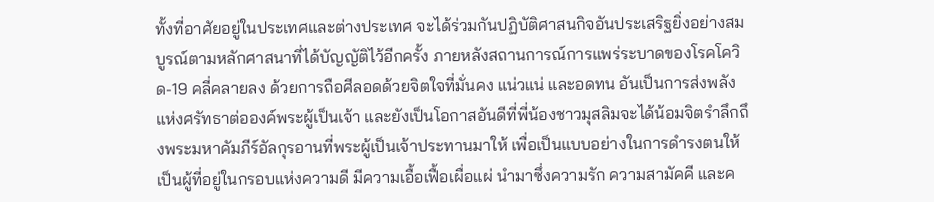ทั้งที่อาศัยอยู่ในประเทศและต่างประเทศ จะได้ร่วมกันปฏิบัติศาสนกิจอันประเสริฐยิ่งอย่างสมบูรณ์ตามหลักศาสนาที่ได้บัญญัติไว้อีกครั้ง ภายหลังสถานการณ์การแพร่ระบาดของโรคโควิด-19 คลี่คลายลง ด้วยการถือศีลอดด้วยจิตใจที่มั่นคง แน่วแน่ และอดทน อันเป็นการส่งพลังแห่งศรัทธาต่อองค์พระผู้เป็นเจ้า และยังเป็นโอกาสอันดีที่พี่น้องชาวมุสลิมจะได้น้อมจิตรำลึกถึงพระมหาคัมภีร์อัลกุรอานที่พระผู้เป็นเจ้าประทานมาให้ เพื่อเป็นแบบอย่างในการดำรงตนให้เป็นผู้ที่อยู่ในกรอบแห่งความดี มีความเอื้อเฟื้อเผื่อแผ่ นำมาซึ่งความรัก ความสามัคคี และค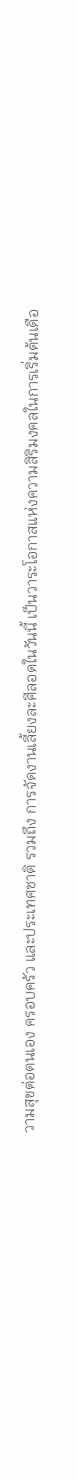วามสุขต่อตนเอง ครอบครัว และประเทศชาติ รวมถึง การจัดงานเลี้ยงละศีลอดในวันนี้ เป็นวาระโอกาสแห่งความสิริมงคลในการเริ่มต้นเดือ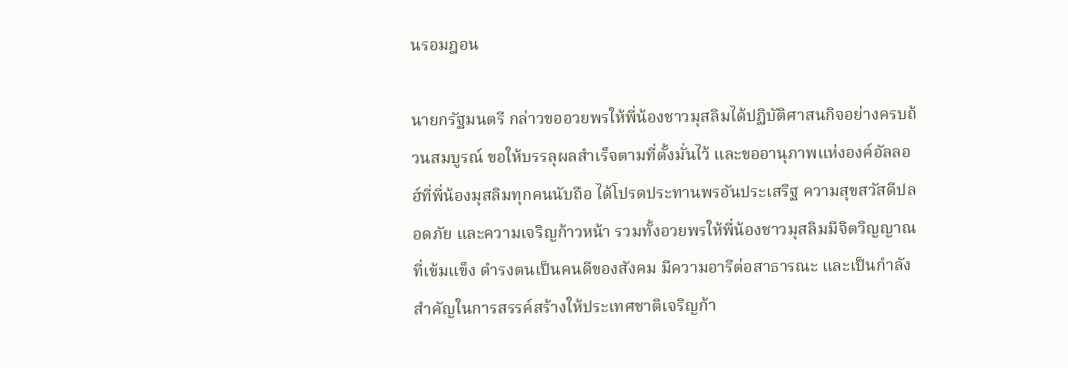นรอมฎอน

นายกรัฐมนตรี กล่าวขออวยพรให้พี่น้องชาวมุสลิมได้ปฏิบัติศาสนกิจอย่างครบถ้วนสมบูรณ์ ขอให้บรรลุผลสำเร็จตามที่ตั้งมั่นไว้ และขออานุภาพแห่งองค์อัลลอฮ์ที่พี่น้องมุสลิมทุกคนนับถือ ได้โปรดประทานพรอันประเสริฐ ความสุขสวัสดีปลอดภัย และความเจริญก้าวหน้า รวมทั้งอวยพรให้พี่น้องชาวมุสลิมมีจิตวิญญาณที่เข้มแข็ง ดำรงตนเป็นคนดีของสังคม มีความอารีต่อสาธารณะ และเป็นกำลังสำคัญในการสรรค์สร้างให้ประเทศชาติเจริญก้า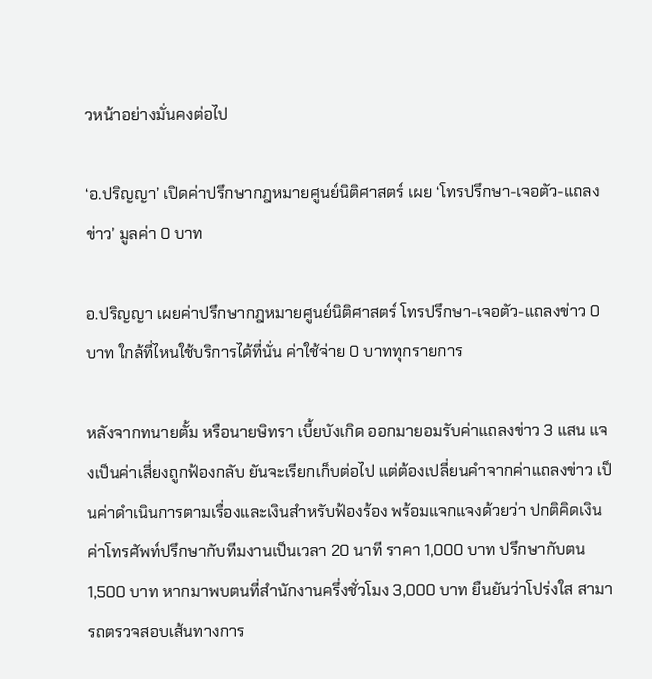วหน้าอย่างมั่นคงต่อไป

‘อ.ปริญญา’ เปิดค่าปรึกษากฎหมายศูนย์นิติศาสตร์ เผย ‘โทรปรึกษา-เจอตัว-แถลงข่าว’ มูลค่า 0 บาท

อ.ปริญญา เผยค่าปรึกษากฎหมายศูนย์นิติศาสตร์ โทรปรึกษา-เจอตัว-แถลงข่าว 0 บาท ใกล้ที่ไหนใช้บริการได้ที่นั่น ค่าใช้จ่าย 0 บาททุกรายการ

หลังจากทนายตั้ม หรือนายษิทรา เบี้ยบังเกิด ออกมายอมรับค่าแถลงข่าว 3 แสน แจงเป็นค่าเสี่ยงถูกฟ้องกลับ ยันจะเรียกเก็บต่อไป แต่ต้องเปลี่ยนคำจากค่าแถลงข่าว เป็นค่าดำเนินการตามเรื่องและเงินสำหรับฟ้องร้อง พร้อมแจกแจงด้วยว่า ปกติคิดเงินค่าโทรศัพท์ปรึกษากับทีมงานเป็นเวลา 20 นาที ราคา 1,000 บาท ปรึกษากับตน 1,500 บาท หากมาพบตนที่สำนักงานครึ่งชั่วโมง 3,000 บาท ยืนยันว่าโปร่งใส สามารถตรวจสอบเส้นทางการ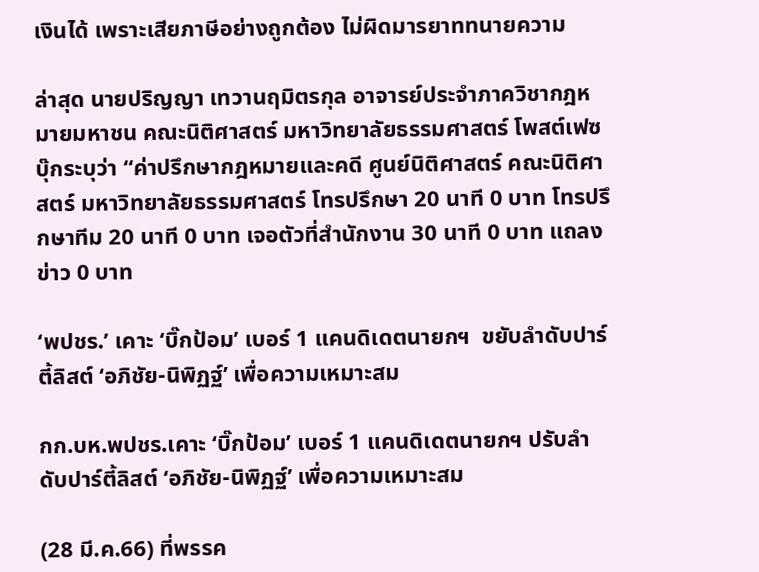เงินได้ เพราะเสียภาษีอย่างถูกต้อง ไม่ผิดมารยาททนายความ

ล่าสุด นายปริญญา เทวานฤมิตรกุล อาจารย์ประจำภาควิชากฎหมายมหาชน คณะนิติศาสตร์ มหาวิทยาลัยธรรมศาสตร์ โพสต์เฟซบุ๊กระบุว่า “ค่าปรึกษากฎหมายและคดี ศูนย์นิติศาสตร์ คณะนิติศาสตร์ มหาวิทยาลัยธรรมศาสตร์ โทรปรึกษา 20 นาที 0 บาท โทรปรึกษาทีม 20 นาที 0 บาท เจอตัวที่สำนักงาน 30 นาที 0 บาท แถลงข่าว 0 บาท

‘พปชร.’ เคาะ ‘บิ๊กป้อม’ เบอร์ 1 แคนดิเดตนายกฯ  ขยับลำดับปาร์ตี้ลิสต์ ‘อภิชัย-นิพิฏฐ์’ เพื่อความเหมาะสม

กก.บห.พปชร.เคาะ ‘บิ๊กป้อม’ เบอร์ 1 แคนดิเดตนายกฯ ปรับลำดับปาร์ตี้ลิสต์ ‘อภิชัย-นิพิฏฐ์’ เพื่อความเหมาะสม

(28 มี.ค.66) ที่พรรค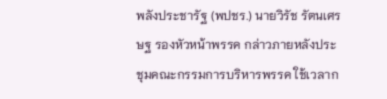พลังประชารัฐ (พปชร.) นายวิรัช รัตนเศรษฐ รองหัวหน้าพรรค กล่าวภายหลังประชุมคณะกรรมการบริหารพรรค ใช้เวลาก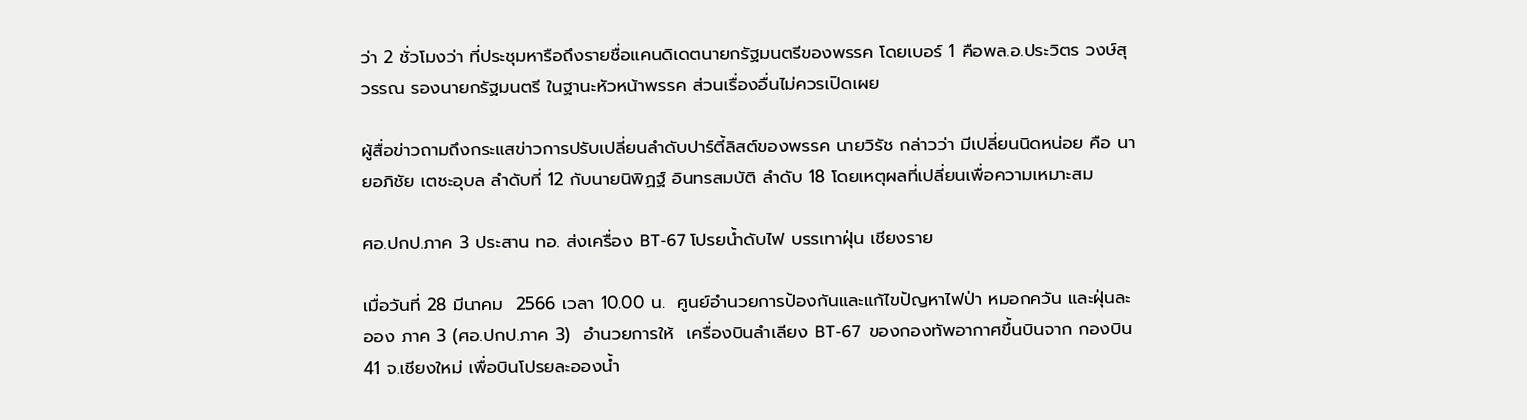ว่า 2 ชั่วโมงว่า ที่ประชุมหารือถึงรายชื่อแคนดิเดตนายกรัฐมนตรีของพรรค โดยเบอร์ 1 คือพล.อ.ประวิตร วงษ์สุวรรณ รองนายกรัฐมนตรี ในฐานะหัวหน้าพรรค ส่วนเรื่องอื่นไม่ควรเปิดเผย

ผู้สื่อข่าวถามถึงกระแสข่าวการปรับเปลี่ยนลำดับปาร์ตี้ลิสต์ของพรรค นายวิรัช กล่าวว่า มีเปลี่ยนนิดหน่อย คือ นายอภิชัย เตชะอุบล ลำดับที่ 12 กับนายนิพิฏฐ์ อินทรสมบัติ ลำดับ 18 โดยเหตุผลที่เปลี่ยนเพื่อความเหมาะสม

ศอ.ปกป.ภาค 3 ประสาน ทอ. ส่งเครื่อง BT-67 โปรยน้ำดับไฟ บรรเทาฝุ่น เชียงราย

เมื่อวันที่ 28 มีนาคม  2566 เวลา 10.00 น.  ศูนย์อำนวยการป้องกันและแก้ไขปัญหาไฟป่า หมอกควัน และฝุ่นละออง ภาค 3 (ศอ.ปกป.ภาค 3)  อำนวยการให้  เครื่องบินลำเลียง BT-67  ของกองทัพอากาศขึ้นบินจาก กองบิน 41 จ.เชียงใหม่ เพื่อบินโปรยละอองน้ำ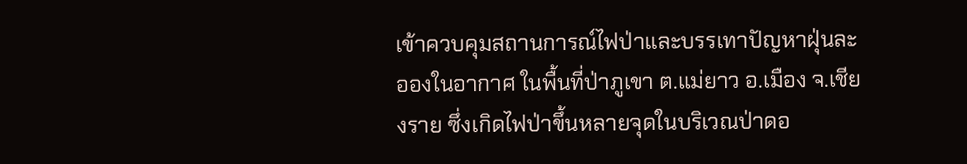เข้าควบคุมสถานการณ์ไฟป่าและบรรเทาปัญหาฝุ่นละอองในอากาศ ในพื้นที่ป่าภูเขา ต.แม่ยาว อ.เมือง จ.เชียงราย ซึ่งเกิดไฟป่าขึ้นหลายจุดในบริเวณป่าดอ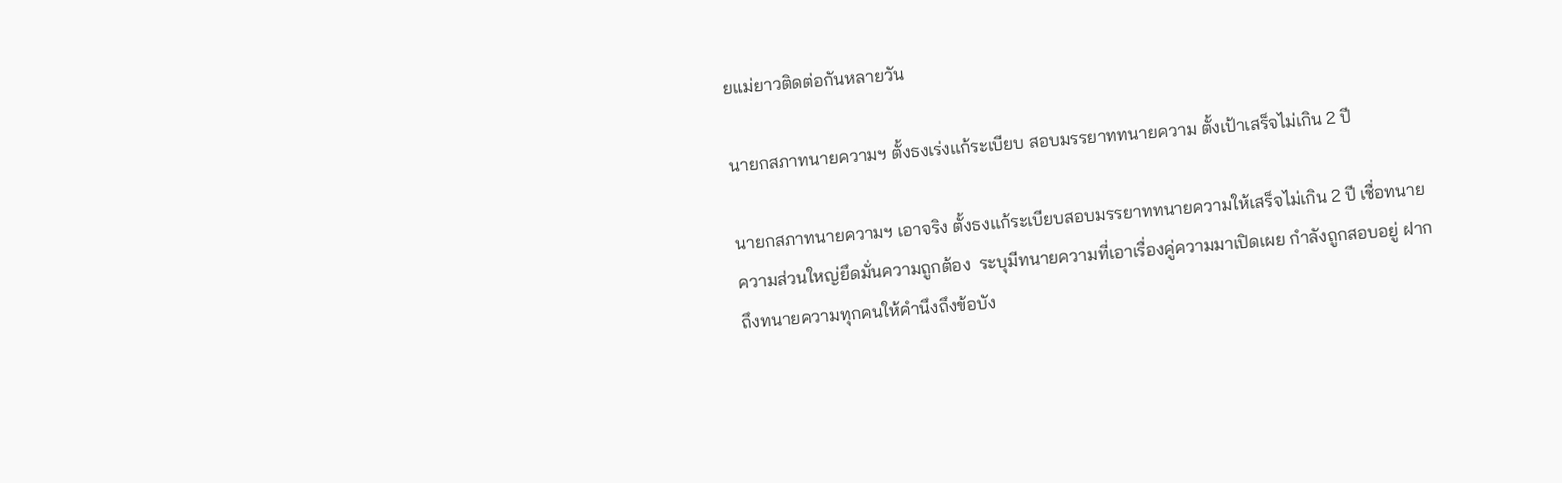ยแม่ยาวติดต่อกันหลายวัน

นายกสภาทนายความฯ ตั้งธงเร่งเเก้ระเบียบ สอบมรรยาททนายความ ตั้งเป้าเสร็จไม่เกิน 2 ปี

นายกสภาทนายความฯ เอาจริง ตั้งธงเเก้ระเบียบสอบมรรยาททนายความให้เสร็จไม่เกิน 2 ปี เชื่อทนายความส่วนใหญ่ยึดมั่นความถูกต้อง  ระบุมีทนายความที่เอาเรื่องคู่ความมาเปิดเผย กำลังถูกสอบอยู่ ฝากถึงทนายความทุกคนให้คำนึงถึงข้อบัง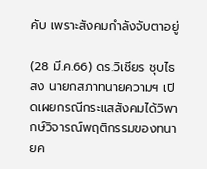คับ เพราะสังคมกำลังจับตาอยู่

(28 มี.ค.66) ดร.วิเชียร ชุบไธสง นายกสภาทนายความฯ เปิดเผยกรณีกระแสสังคมได้วิพากษ์วิจารณ์พฤติกรรมของทนายค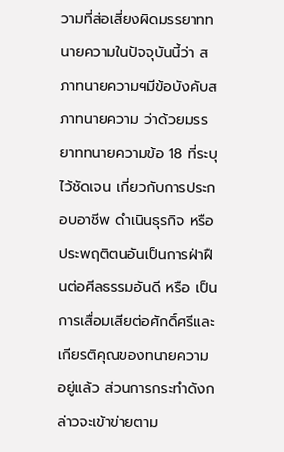วามที่ส่อเสี่ยงผิดมรรยาททนายความในปัจจุบันนี้ว่า สภาทนายความฯมีข้อบังคับสภาทนายความ ว่าด้วยมรรยาททนายความข้อ 18 ที่ระบุไว้ชัดเจน เกี่ยวกับการประกอบอาชีพ ดำเนินธุรกิจ หรือประพฤติตนอันเป็นการฝ่าฝืนต่อศีลธรรมอันดี หรือ เป็นการเสื่อมเสียต่อศักดิ์ศรีและเกียรติคุณของทนายความอยู่แล้ว ส่วนการกระทำดังกล่าวจะเข้าข่ายตาม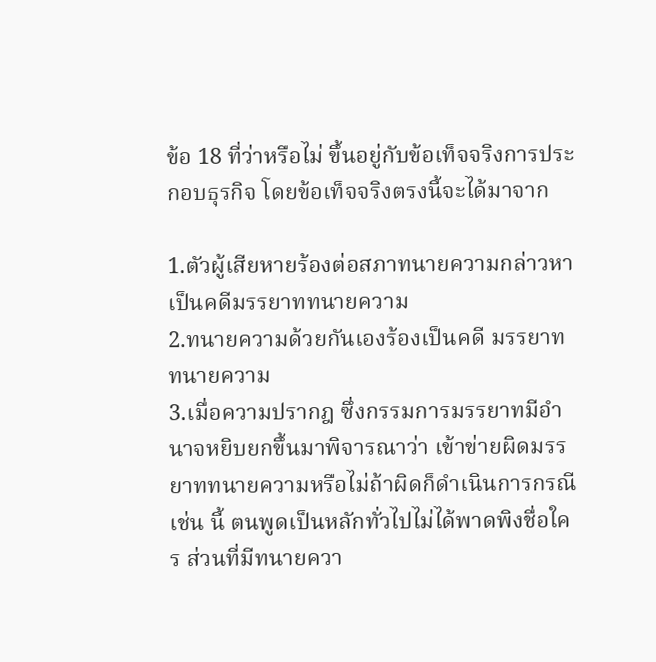ข้อ 18 ที่ว่าหรือไม่ ขึ้นอยู่กับข้อเท็จจริงการประกอบธุรกิจ โดยข้อเท็จจริงตรงนี้จะได้มาจาก

1.ตัวผู้เสียหายร้องต่อสภาทนายความกล่าวหาเป็นคดีมรรยาททนายความ
2.ทนายความด้วยกันเองร้องเป็นคดี มรรยาททนายความ
3.เมื่อความปรากฎ ซึ่งกรรมการมรรยาทมีอำนาจหยิบยกขึ้นมาพิจารณาว่า เข้าข่ายผิดมรรยาททนายความหรือไม่ถ้าผิดก็ดำเนินการกรณีเช่น นี้ ตนพูดเป็นหลักทั่วไปไม่ได้พาดพิงชื่อใคร ส่วนที่มีทนายควา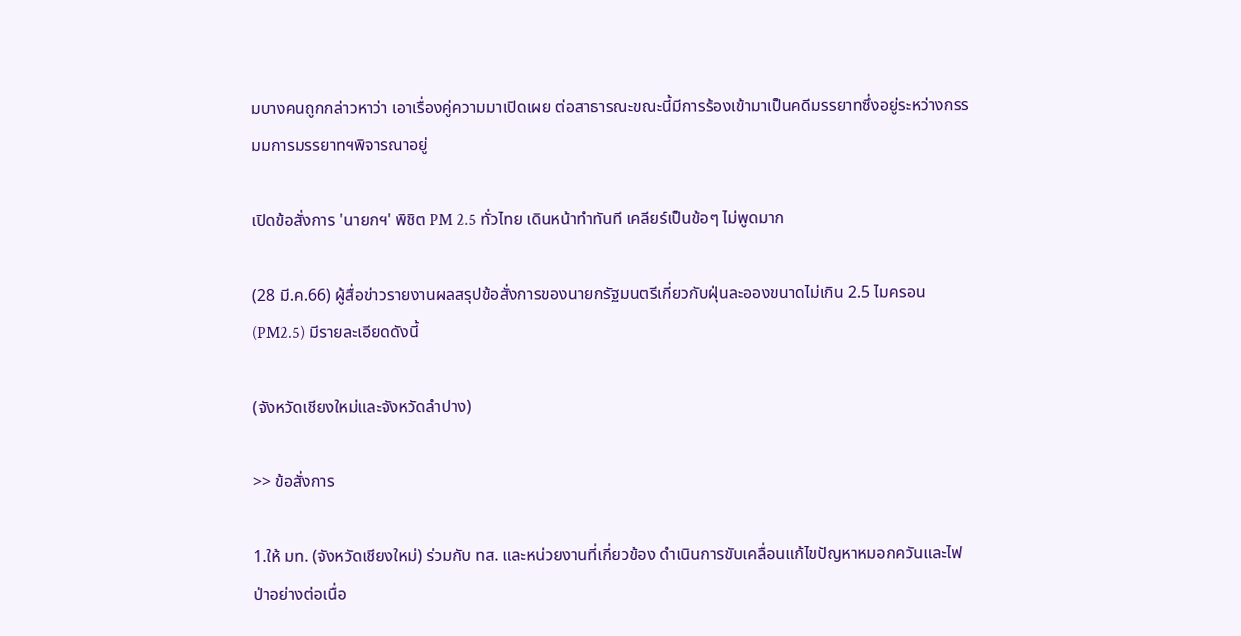มบางคนถูกกล่าวหาว่า เอาเรื่องคู่ความมาเปิดเผย ต่อสาธารณะขณะนี้มีการร้องเข้ามาเป็นคดีมรรยาทซึ่งอยู่ระหว่างกรรมมการมรรยาทฯพิจารณาอยู่

เปิดข้อสั่งการ 'นายกฯ' พิชิต PM 2.5 ทั่วไทย เดินหน้าทำทันที เคลียร์เป็นข้อๆ ไม่พูดมาก

(28 มี.ค.66) ผู้สื่อข่าวรายงานผลสรุปข้อสั่งการของนายกรัฐมนตรีเกี่ยวกับฝุ่นละอองขนาดไม่เกิน 2.5 ไมครอน (PM2.5) มีรายละเอียดดังนี้

(จังหวัดเชียงใหม่และจังหวัดลำปาง)

>> ข้อสั่งการ

1.ให้ มท. (จังหวัดเชียงใหม่) ร่วมกับ ทส. และหน่วยงานที่เกี่ยวข้อง ดำเนินการขับเคลื่อนแก้ไขปัญหาหมอกควันและไฟป่าอย่างต่อเนื่อ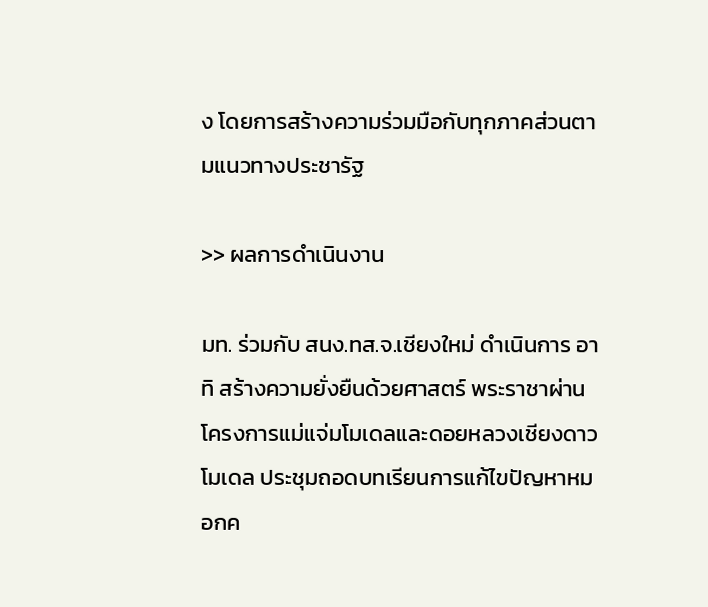ง โดยการสร้างความร่วมมือกับทุกภาคส่วนตามแนวทางประชารัฐ

>> ผลการดำเนินงาน

มท. ร่วมกับ สนง.ทส.จ.เชียงใหม่ ดำเนินการ อาทิ สร้างความยั่งยืนด้วยศาสตร์ พระราชาผ่านโครงการแม่แจ่มโมเดลและดอยหลวงเชียงดาวโมเดล ประชุมถอดบทเรียนการแก้ไขปัญหาหมอกค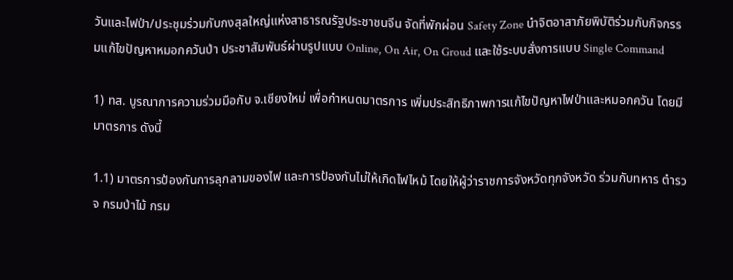วันและไฟป่า/ประชุมร่วมกับกงสุลใหญ่แห่งสาธารณรัฐประชาชนจีน จัดที่พักผ่อน Safety Zone นำจิตอาสาภัยพิบัติร่วมกับกิจกรรมแก้ไขปัญหาหมอกควันป่า ประชาสัมพันธ์ผ่านรูปแบบ Online, On Air, On Groud และใช้ระบบสั่งการแบบ Single Command

1) ทส. บูรณาการความร่วมมือกับ จ.เชียงใหม่ เพื่อกำหนดมาตรการ เพิ่มประสิทธิภาพการแก้ไขปัญหาไฟป่าและหมอกควัน โดยมีมาตรการ ดังนี้

1.1) มาตรการป้องกันการลุกลามของไฟ และการป้องกันไม่ให้เกิดไฟไหม้ โดยให้ผู้ว่าราชการจังหวัดทุกจังหวัด ร่วมกับทหาร ตำรวจ กรมป่าไม้ กรม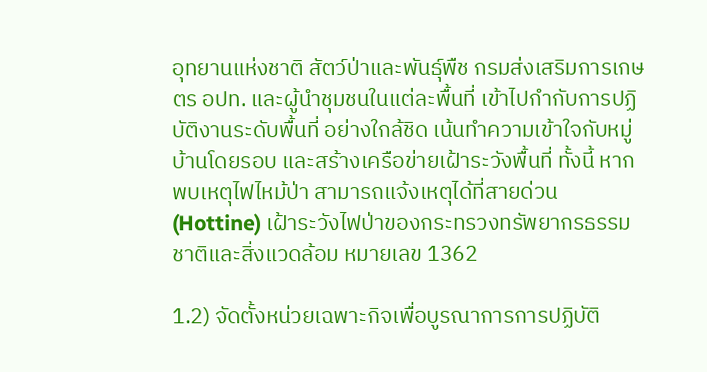อุทยานแห่งชาติ สัตว์ป่าและพันธุ์พืช กรมส่งเสริมการเกษตร อปท. และผู้นำชุมชนในแต่ละพื้นที่ เข้าไปกำกับการปฏิบัติงานระดับพื้นที่ อย่างใกล้ชิด เน้นทำความเข้าใจกับหมู่บ้านโดยรอบ และสร้างเครือข่ายเฝ้าระวังพื้นที่ ทั้งนี้ หากพบเหตุไฟไหม้ป่า สามารถแจ้งเหตุได้ที่สายด่วน (Hottine) เฝ้าระวังไฟป่าของกระทรวงทรัพยากรธรรมชาติและสิ่งแวดล้อม หมายเลข 1362

1.2) จัดตั้งหน่วยเฉพาะกิจเพื่อบูรณาการการปฏิบัติ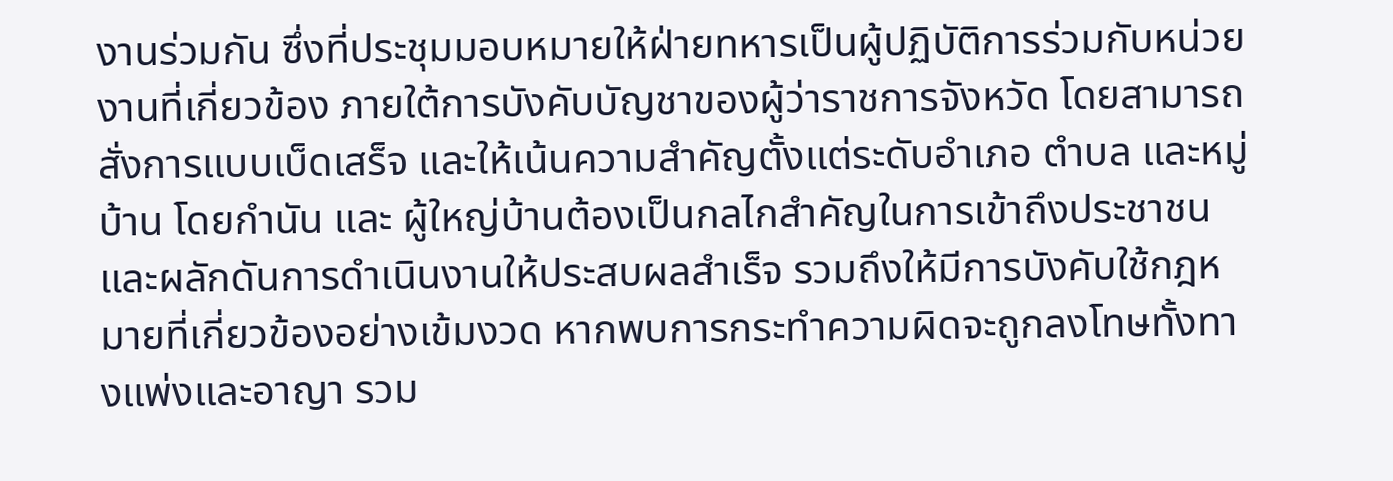งานร่วมกัน ซึ่งที่ประชุมมอบหมายให้ฝ่ายทหารเป็นผู้ปฏิบัติการร่วมกับหน่วยงานที่เกี่ยวข้อง ภายใต้การบังคับบัญชาของผู้ว่าราชการจังหวัด โดยสามารถสั่งการแบบเบ็ดเสร็จ และให้เน้นความสำคัญตั้งแต่ระดับอำเภอ ตำบล และหมู่บ้าน โดยกำนัน และ ผู้ใหญ่บ้านต้องเป็นกลไกสำคัญในการเข้าถึงประชาชน และผลักดันการดำเนินงานให้ประสบผลสำเร็จ รวมถึงให้มีการบังคับใช้กฎหมายที่เกี่ยวข้องอย่างเข้มงวด หากพบการกระทำความผิดจะถูกลงโทษทั้งทางแพ่งและอาญา รวม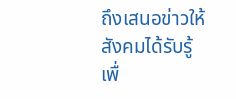ถึงเสนอข่าวให้สังคมได้รับรู้ เพื่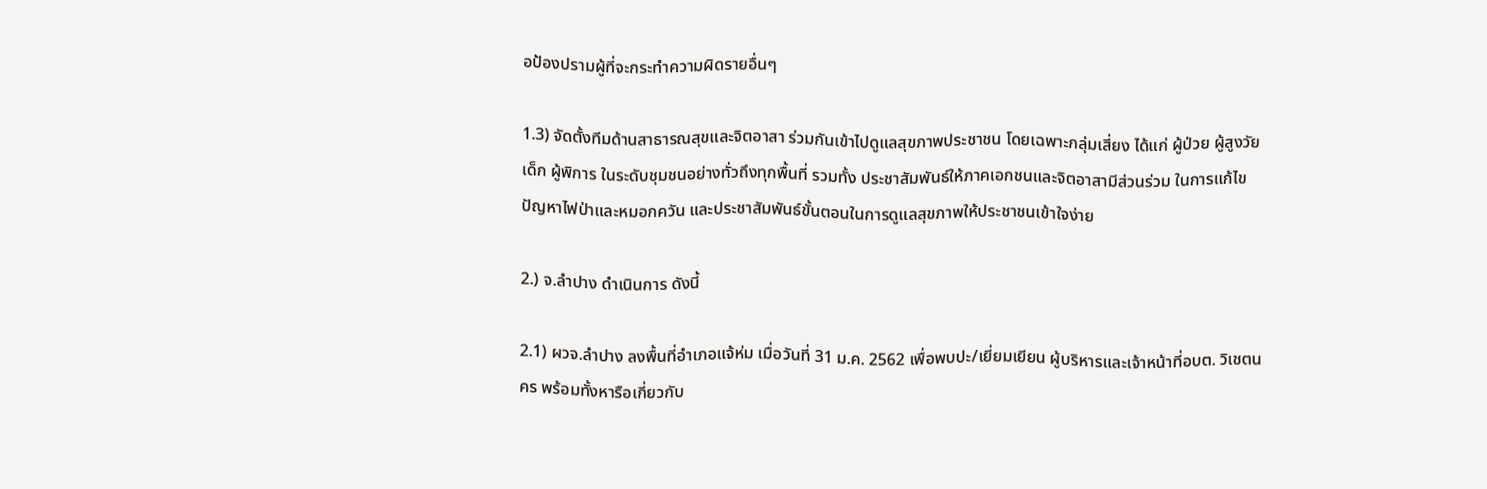อป้องปรามผู้ที่จะกระทำความผิดรายอื่นๆ

1.3) จัดตั้งทีมด้านสาธารณสุขและจิตอาสา ร่วมกันเข้าไปดูแลสุขภาพประชาชน โดยเฉพาะกลุ่มเสี่ยง ได้แก่ ผู้ป่วย ผู้สูงวัย เด็ก ผู้พิการ ในระดับชุมชนอย่างทั่วถึงทุกพื้นที่ รวมทั้ง ประชาสัมพันธ์ให้ภาคเอกชนและจิตอาสามีส่วนร่วม ในการแก้ไขปัญหาไฟป่าและหมอกควัน และประชาสัมพันธ์ขั้นตอนในการดูแลสุขภาพให้ประชาชนเข้าใจง่าย

2.) จ.ลำปาง ดำเนินการ ดังนี้

2.1) ผวจ.ลำปาง ลงพื้นที่อำเภอแจ้ห่ม เมื่อวันที่ 31 ม.ค. 2562 เพื่อพบปะ/เยี่ยมเยียน ผู้บริหารและเจ้าหน้าที่อบต. วิเชตนคร พร้อมทั้งหารือเกี่ยวกับ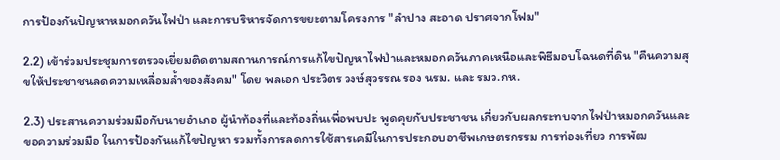การป้องกันปัญหาหมอกควันไฟป่า และการบริหารจัดการขยะตามโครงการ "ลำปาง สะอาด ปราศจากโฟม"

2.2) เข้าร่วมประชุมการตรวจเยี่ยมติดตามสถานการณ์การแก้ไขปัญหาไฟป่าและหมอกควันภาคเหนือและพิธีมอบโฉนดที่ดิน "คืนความสุขให้ประชาชนลดความเหลื่อมล้ำของสังคม" โดย พลเอก ประวิตร วงษ์สุวรรณ รอง นรม. และ รมว.กห.

2.3) ประสานความร่วมมือกับนายอำเภอ ผู้นำท้องที่และท้องถิ่นเพื่อพบปะ พูดคุยกับประชาชน เกี่ยวกับผลกระทบจากไฟป่าหมอกควันและขอความร่วมมือ ในการป้องกันแก้ไขปัญหา รวมทั้งการลดการใช้สารเคมีในการประกอบอาชีพเกษตรกรรม การท่องเที่ยว การพัฒ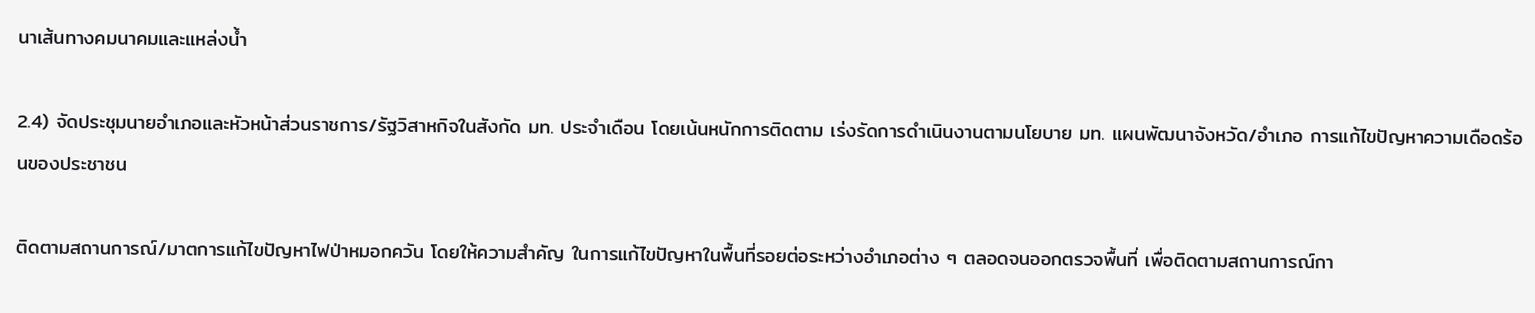นาเส้นทางคมนาคมและแหล่งน้ำ

2.4) จัดประชุมนายอำเภอและหัวหน้าส่วนราชการ/รัฐวิสาหกิจในสังกัด มท. ประจำเดือน โดยเน้นหนักการติดตาม เร่งรัดการดำเนินงานตามนโยบาย มท. แผนพัฒนาจังหวัด/อำเภอ การแก้ไขปัญหาความเดือดร้อนของประชาชน

ติดตามสถานการณ์/มาตการแก้ไขปัญหาไฟป่าหมอกควัน โดยให้ความสำคัญ ในการแก้ไขปัญหาในพื้นที่รอยต่อระหว่างอำเภอต่าง ๆ ตลอดจนออกตรวจพื้นที่ เพื่อติดตามสถานการณ์กา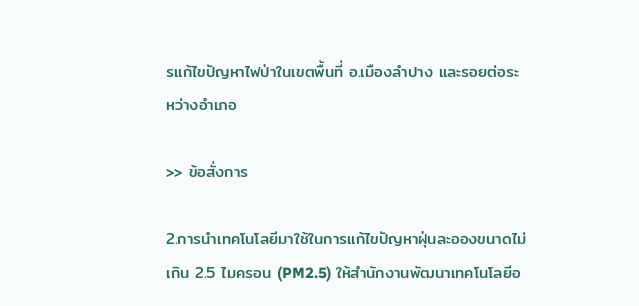รแก้ไขปัญหาไฟป่าในเขตพื้นที่ อ.เมืองลำปาง และรอยต่อระหว่างอำเภอ

>> ข้อสั่งการ

2.การนำเทคโนโลยีมาใช้ในการแก้ไขปัญหาฝุ่นละอองขนาดไม่เกิน 2.5 ไมครอน (PM2.5) ให้สำนักงานพัฒนาเทคโนโลยีอ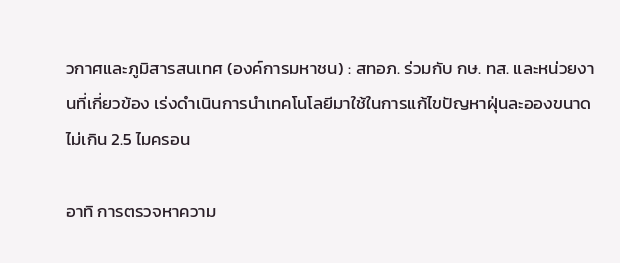วกาศและภูมิสารสนเทศ (องค์การมหาชน) : สทอภ. ร่วมกับ กษ. ทส. และหน่วยงานที่เกี่ยวข้อง เร่งดำเนินการนำเทคโนโลยีมาใช้ในการแก้ไขปัญหาฝุ่นละอองขนาดไม่เกิน 2.5 ไมครอน

อาทิ การตรวจหาความ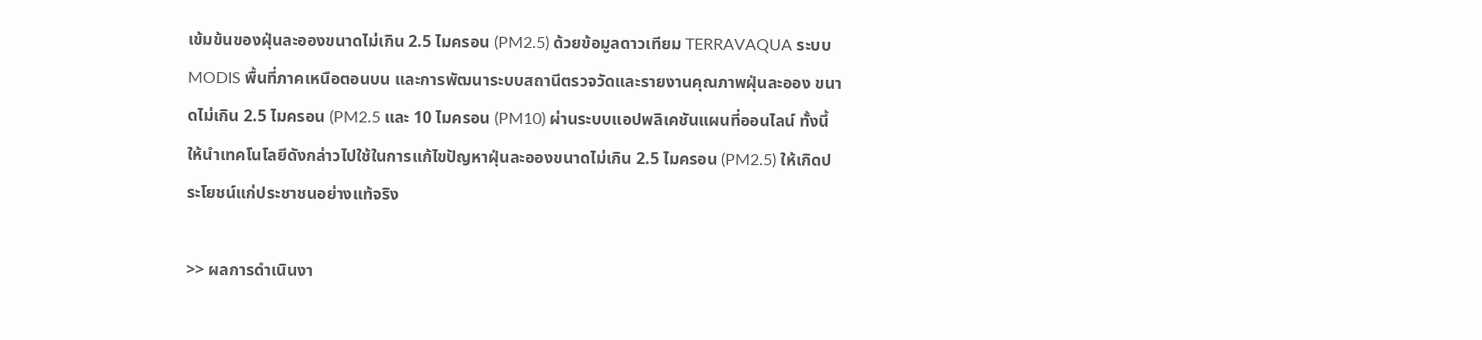เข้มข้นของฝุ่นละอองขนาดไม่เกิน 2.5 ไมครอน (PM2.5) ด้วยข้อมูลดาวเทียม TERRAVAQUA ระบบ MODIS พื้นที่ภาคเหนือตอนบน และการพัฒนาระบบสถานีตรวจวัดและรายงานคุณภาพฝุ่นละออง ขนาดไม่เกิน 2.5 ไมครอน (PM2.5 และ 10 ไมครอน (PM10) ผ่านระบบแอปพลิเคชันแผนที่ออนไลน์ ทั้งนี้ ให้นำเทคโนโลยีดังกล่าวไปใช้ในการแก้ไขปัญหาฝุ่นละอองขนาดไม่เกิน 2.5 ไมครอน (PM2.5) ให้เกิดประโยชน์แก่ประชาชนอย่างแท้จริง

>> ผลการดำเนินงา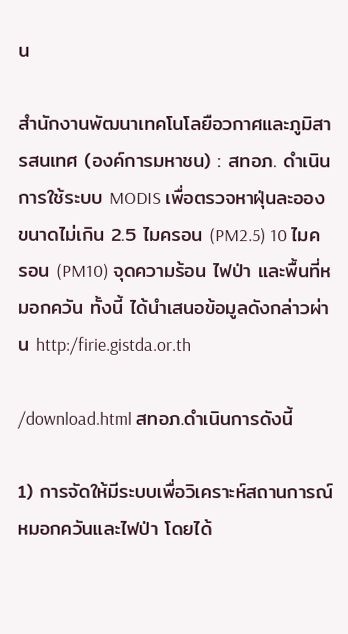น

สำนักงานพัฒนาเทคโนโลยือวกาศและภูมิสารสนเทศ (องค์การมหาชน) : สทอภ. ดำเนินการใช้ระบบ MODIS เพื่อตรวจหาฝุ่นละอองขนาดไม่เกิน 2.5 ไมครอน (PM2.5) 10 ไมครอน (PM10) จุดความร้อน ไฟป่า และพื้นที่หมอกควัน ทั้งนี้ ได้นำเสนอข้อมูลดังกล่าวผ่าน http:/firie.gistda.or.th

/download.html สทอภ.ดำเนินการดังนี้

1) การจัดให้มีระบบเพื่อวิเคราะห์สถานการณ์หมอกควันและไฟป่า โดยได้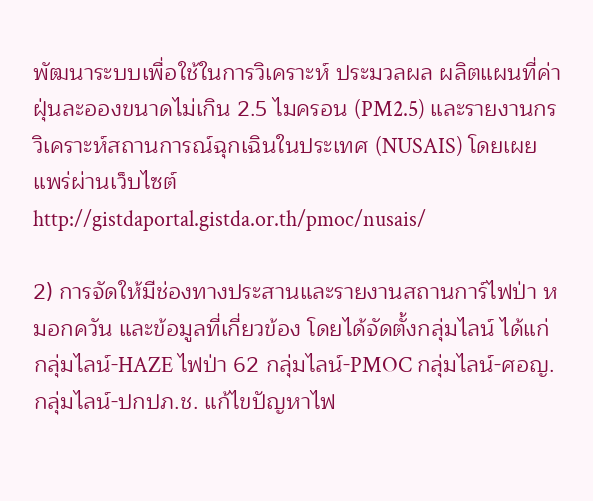พัฒนาระบบเพื่อใช้ในการวิเคราะห์ ประมวลผล ผลิตแผนที่ค่าฝุ่นละอองขนาดไม่เกิน 2.5 ไมครอน (PM2.5) และรายงานกรวิเคราะห์สถานการณ์ฉุกเฉินในประเทศ (NUSAIS) โดยเผยแพร่ผ่านเว็บไซต์ http://gistdaportal.gistda.or.th/pmoc/nusais/

2) การจัดให้มีช่องทางประสานและรายงานสถานการ์ไฟป่า หมอกควัน และข้อมูลที่เกี่ยวข้อง โดยได้จัดตั้งกลุ่มไลน์ ได้แก่ กลุ่มไลน์-HAZE ไฟป่า 62 กลุ่มไลน์-PMOC กลุ่มไลน์-ศอญ. กลุ่มไลน์-ปกปภ.ช. แก้ไขปัญหาไฟ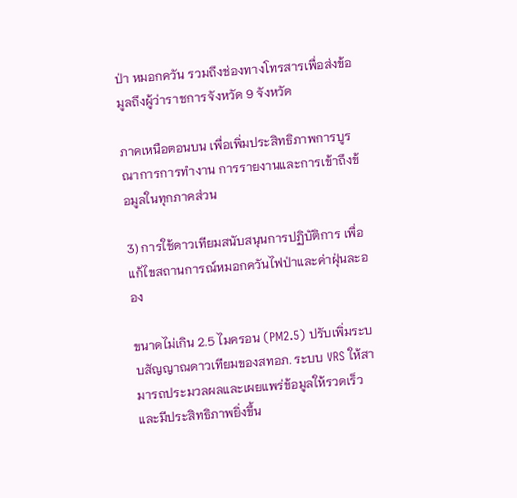ป่า หมอกควัน รวมถึงช่องทางโทรสารเพื่อส่งข้อมูลถึงผู้ว่าราชการจังหวัด 9 จังหวัด

ภาคเหนือตอนบน เพื่อเพิ่มประสิทธิภาพการบูรณาการการทำงาน การรายงานและการเข้าถึงข้อมูลในทุกภาคส่วน

3) การใช้ดาวเทียมสนับสนุนการปฏิบัติการ เพื่อแก้ไขสถานการณ์หมอกควันไฟป่าและค่าฝุ่นละออง

ขนาดไม่เกิน 2.5 ไมครอน (PM2.5) ปรับเพิ่มระบบสัญญาณดาวเทียมของสทอภ. ระบบ VRS ให้สามารถประมวลผลและเผยแพร่ข้อมูลให้รวดเร็ว และมีประสิทธิภาพยิ่งขึ้น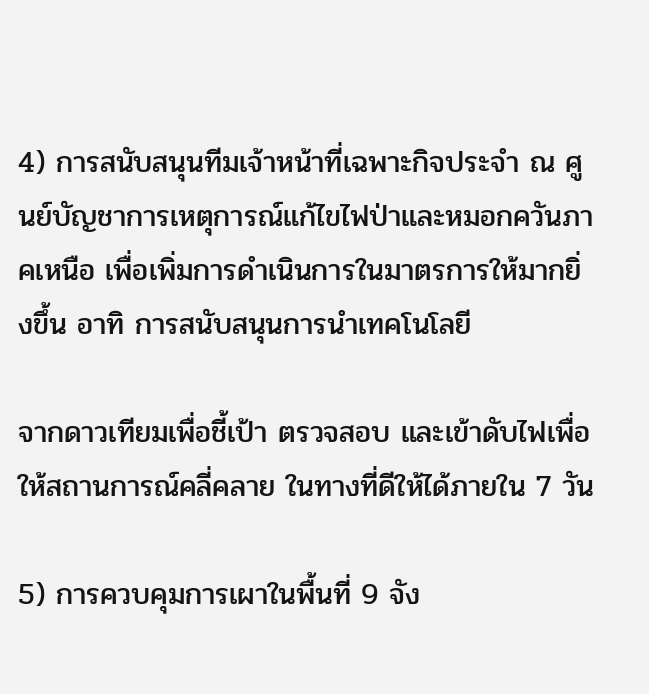4) การสนับสนุนทีมเจ้าหน้าที่เฉพาะกิจประจำ ณ ศูนย์บัญชาการเหตุการณ์แก้ไขไฟป่าและหมอกควันภาคเหนือ เพื่อเพิ่มการดำเนินการในมาตรการให้มากยิ่งขึ้น อาทิ การสนับสนุนการนำเทคโนโลยี

จากดาวเทียมเพื่อชี้เป้า ตรวจสอบ และเข้าดับไฟเพื่อให้สถานการณ์คลี่คลาย ในทางที่ดีให้ได้ภายใน 7 วัน

5) การควบคุมการเผาในพื้นที่ 9 จัง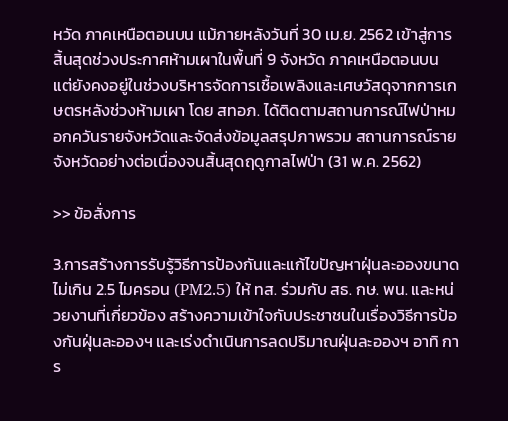หวัด ภาคเหนือตอนบน แม้ภายหลังวันที่ 30 เม.ย. 2562 เข้าสู่การสิ้นสุดช่วงประกาศห้ามเผาในพื้นที่ 9 จังหวัด ภาคเหนือตอนบน แต่ยังคงอยู่ในช่วงบริหารจัดการเชื้อเพลิงและเศษวัสดุจากการเกษตรหลังช่วงห้ามเผา โดย สทอภ. ได้ติดตามสถานการณ์ไฟป่าหมอกควันรายจังหวัดและจัดส่งข้อมูลสรุปภาพรวม สถานการณ์รายจังหวัดอย่างต่อเนื่องจนสิ้นสุดฤดูกาลไฟป่า (31 พ.ค. 2562)

>> ข้อสั่งการ

3.การสร้างการรับรู้วิธีการป้องกันและแก้ไขปัญหาฝุ่นละอองขนาดไม่เกิน 2.5 ไมครอน (PM2.5) ให้ ทส. ร่วมกับ สธ. กษ. พน. และหน่วยงานที่เกี่ยวข้อง สร้างความเข้าใจกับประชาชนในเรื่องวิธีการป้องกันฝุ่นละอองฯ และเร่งดำเนินการลดปริมาณฝุ่นละอองฯ อาทิ การ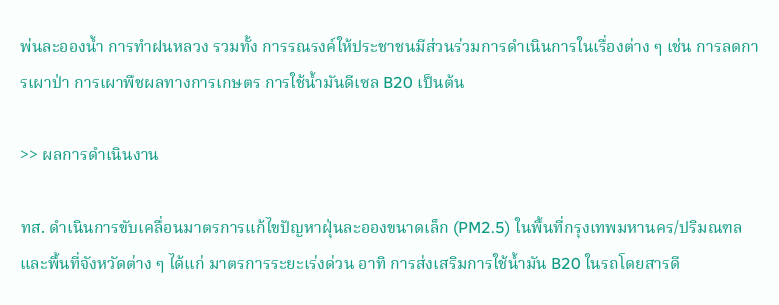พ่นละอองน้ำ การทำฝนหลวง รวมทั้ง การรณรงค์ให้ประชาชนมีส่วนร่วมการดำเนินการในเรื่องต่าง ๆ เช่น การลดการเผาป่า การเผาพืชผลทางการเกษตร การใช้น้ำมันดีเซล B20 เป็นต้น

>> ผลการดำเนินงาน

ทส. ดำเนินการขับเคลื่อนมาตรการแก้ไขปัญหาฝุ่นละอองขนาดเล็ก (PM2.5) ในพื้นที่กรุงเทพมหานคร/ปริมณฑล และพื้นที่จังหวัดต่าง ๆ ได้แก่ มาตรการระยะเร่งด่วน อาทิ การส่งเสริมการใช้น้ำมัน B20 ในรถโดยสารดี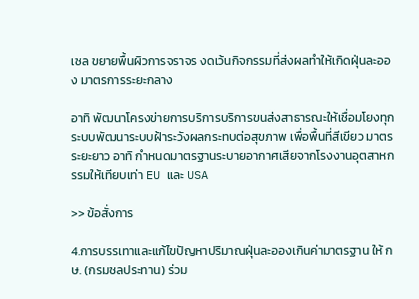เซล ขยายพื้นผิวการจราจร งดเว้นกิจกรรมที่ส่งผลทำให้เกิดฝุ่นละออง มาตรการระยะกลาง

อาทิ พัฒนาโครงข่ายการบริการบริการขนส่งสาธารณะให้เชื่อมโยงทุกระบบพัฒนาระบบฝ้าระวังผลกระทบต่อสุขภาพ เพื่อพื้นที่สีเขียว มาตรระยะยาว อาทิ กำหนดมาตรฐานระบายอากาศเสียจากโรงงานอุตสาหกรรมให้เทียบเท่า EU และ USA

>> ข้อสั่งการ

4.การบรรเทาและแก้ไขปัญหาปริมาณฝุ่นละอองเกินค่ามาตรฐาน ให้ กษ. (กรมชลประทาน) ร่วม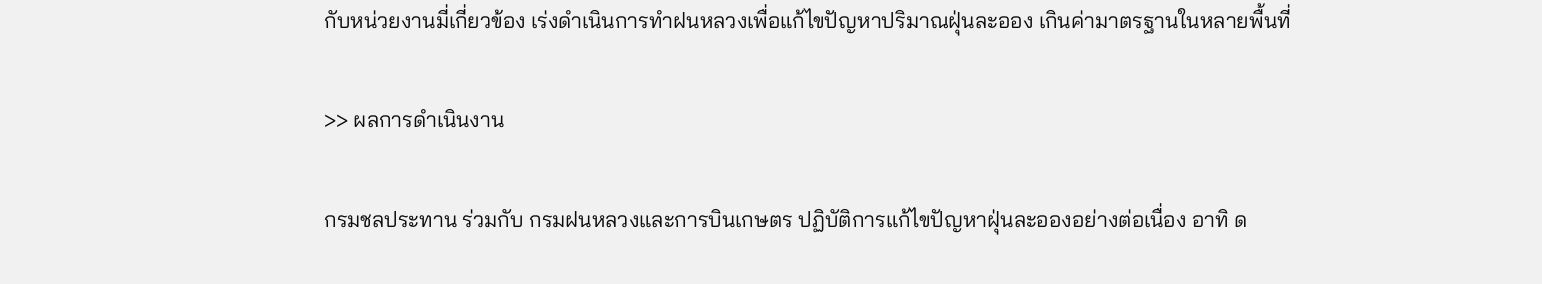กับหน่วยงานมี่เกี่ยวข้อง เร่งดำเนินการทำฝนหลวงเพื่อแก้ไขปัญหาปริมาณฝุ่นละออง เกินค่ามาตรฐานในหลายพื้นที่

>> ผลการดำเนินงาน

กรมชลประทาน ร่วมกับ กรมฝนหลวงและการบินเกษตร ปฏิบัติการแก้ไขปัญหาฝุ่นละอองอย่างต่อเนื่อง อาทิ ด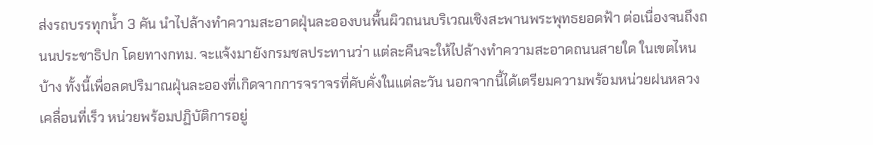ส่งรถบรรทุกน้ำ 3 คัน นำไปล้างทำความสะอาดฝุ่นละอองบนพื้นผิวถนนบริเวณเชิงสะพานพระพุทธยอดฟ้า ต่อเนื่องจนถึงถนนประชาธิปก โดยทางกทม. จะแจ้งมายังกรมชลประทานว่า แต่ละคืนจะให้ไปล้างทำความสะอาดถนนสายใด ในเขตไหนบ้าง ทั้งนี้เพื่อลดปริมาณฝุ่นละอองที่เกิดจากการจราจรที่คับคั่งในแต่ละวัน นอกจากนี้ได้เตรียมความพร้อมหน่วยฝนหลวงเคลื่อนที่เร็ว หน่วยพร้อมปฏิบัติการอยู่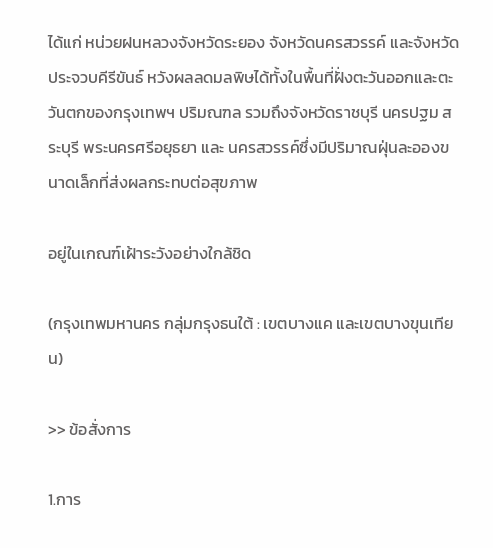ได้แก่ หน่วยฝนหลวงจังหวัดระยอง จังหวัดนครสวรรค์ และจังหวัดประจวบคีรีขันธ์ หวังผลลดมลพิษได้ทั้งในพื้นที่ฝั่งตะวันออกและตะวันตกของกรุงเทพฯ ปริมณฑล รวมถึงจังหวัดราชบุรี นครปฐม สระบุรี พระนครศรีอยุธยา และ นครสวรรค์ซึ่งมีปริมาณฝุ่นละอองขนาดเล็กที่ส่งผลกระทบต่อสุขภาพ

อยู่ในเกณฑ์เฝ้าระวังอย่างใกล้ชิด

(กรุงเทพมหานคร กลุ่มกรุงธนใต้ : เขตบางแค และเขตบางขุนเทียน)

>> ข้อสั่งการ

1.การ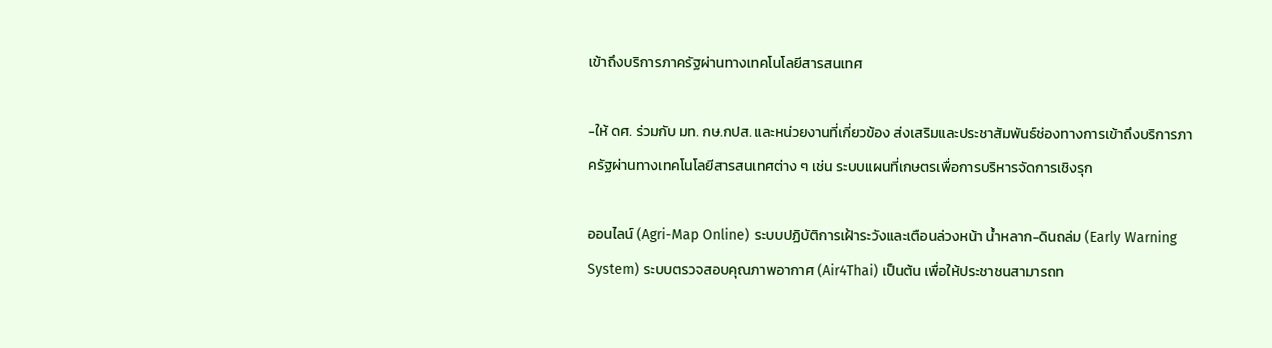เข้าถึงบริการภาครัฐผ่านทางเทคโนโลยีสารสนเทศ

-ให้ ดศ. ร่วมกับ มท. กษ.กปส. และหน่วยงานที่เกี่ยวข้อง ส่งเสริมและประชาสัมพันธ์ช่องทางการเข้าถึงบริการภาครัฐผ่านทางเทคโนโลยีสารสนเทศต่าง ๆ เช่น ระบบแผนที่เกษตรเพื่อการบริหารจัดการเชิงรุก

ออนไลน์ (Agri-Map Online) ระบบปฏิบัติการเฝ้าระวังและเตือนล่วงหน้า น้ำหลาก-ดินถล่ม (Early Warning System) ระบบตรวจสอบคุณภาพอากาศ (Air4Thai) เป็นต้น เพื่อให้ประชาชนสามารถท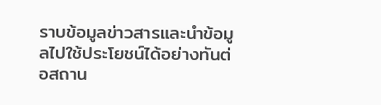ราบข้อมูลข่าวสารและนำข้อมูลไปใช้ประโยชน์ได้อย่างทันต่อสถาน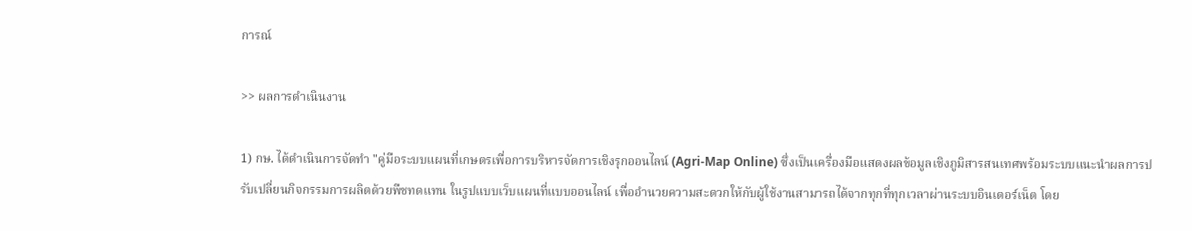การณ์

>> ผลการดำเนินงาน

1) กษ. ได้ดำเนินการจัดทำ "คู่มือระบบแผนที่เกษตรเพื่อการบริหารจัดการเชิงรุกออนไลน์ (Agri-Map Online) ซึ่งเป็นเครื่องมือแสดงผลข้อมูลเชิงภูมิสารสนเทศพร้อมระบบแนะนำผลการปรับเปลี่ยนกิจกรรมการผลิตด้วยพืชทดแทน ในรูปแบบเว็บแผนที่แบบออนไลน์ เพื่ออำนวยความสะดวกให้กับผู้ใช้งานสามารถได้จากทุกที่ทุกเวลาผ่านระบบอินเตอร์เน็ต โดย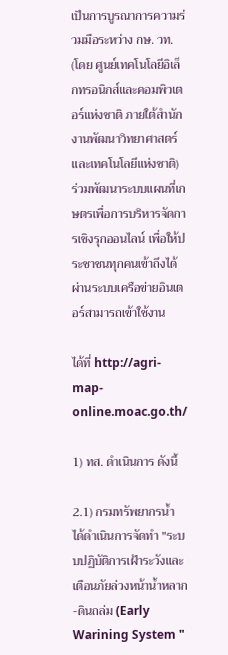เป็นการบูรณาการความร่วมมือระหว่าง กษ. วท. (โดย ศูนย์เทคโนโลยีอิเล็กทรอนิกส์และคอมพิวเตอร์แห่งชาติ ภายใต้สำนักงานพัฒนาวิทยาศาสตร์และเทคโนโลยีแห่งชาติ) ร่วมพัฒนาระบบแผนที่เกษตรเพื่อการบริหารจัดการเชิงรุกออนไลน์ เพื่อให้ประชาชนทุกคนเข้าถึงได้ผ่านระบบเครือข่ายอินเตอร์สามารถเข้าใช้งาน

ได้ที่ http://agri-map-online.moac.go.th/

1) ทส. ดำเนินการ ดังนี้

2.1) กรมทรัพยากรน้ำ ได้ดำเนินการจัดทำ "ระบบปฏิบัติการเฝ้าระวังและเตือนภัยล่วงหน้าน้ำหลาก-ดินถล่ม (Early Warining System "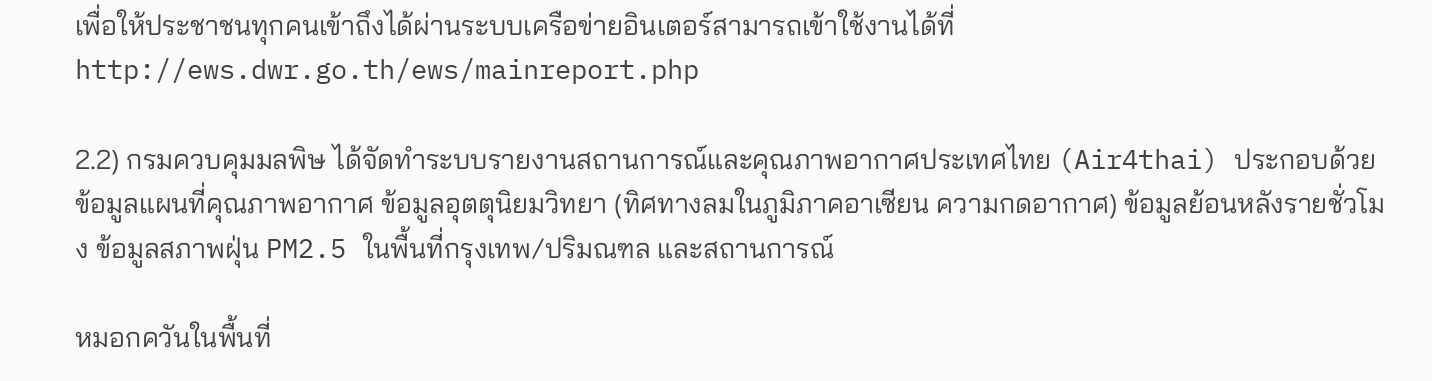เพื่อให้ประชาชนทุกคนเข้าถึงได้ผ่านระบบเครือข่ายอินเตอร์สามารถเข้าใช้งานได้ที่ http://ews.dwr.go.th/ews/mainreport.php

2.2) กรมควบคุมมลพิษ ได้จัดทำระบบรายงานสถานการณ์และคุณภาพอากาศประเทศไทย (Air4thai) ประกอบด้วย ข้อมูลแผนที่คุณภาพอากาศ ข้อมูลอุตตุนิยมวิทยา (ทิศทางลมในภูมิภาคอาเซียน ความกดอากาศ) ข้อมูลย้อนหลังรายชั่วโมง ข้อมูลสภาพฝุ่น PM2.5 ในพื้นที่กรุงเทพ/ปริมณฑล และสถานการณ์

หมอกควันในพื้นที่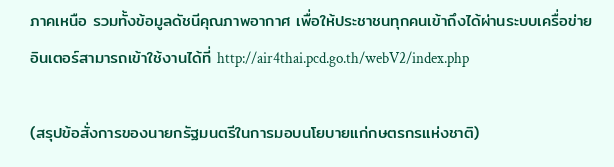ภาคเหนือ รวมทั้งข้อมูลดัชนีคุณภาพอากาศ เพื่อให้ประชาชนทุกคนเข้าถึงได้ผ่านระบบเครื่อข่ายอินเตอร์สามารถเข้าใช้งานได้ที่ http://air4thai.pcd.go.th/webV2/index.php

(สรุปข้อสั่งการของนายกรัฐมนตรีในการมอบนโยบายแก่กษตรกรแห่งชาติ)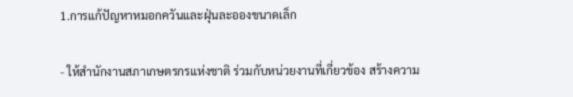1.การแก้ปัญหาหมอกควันและฝุ่นละอองขนาดเล็ก

- ให้สำนักงานสภาเกษตรกรแห่งชาติ ร่วมกับหน่วยงานที่เกี่ยวข้อง สร้างความ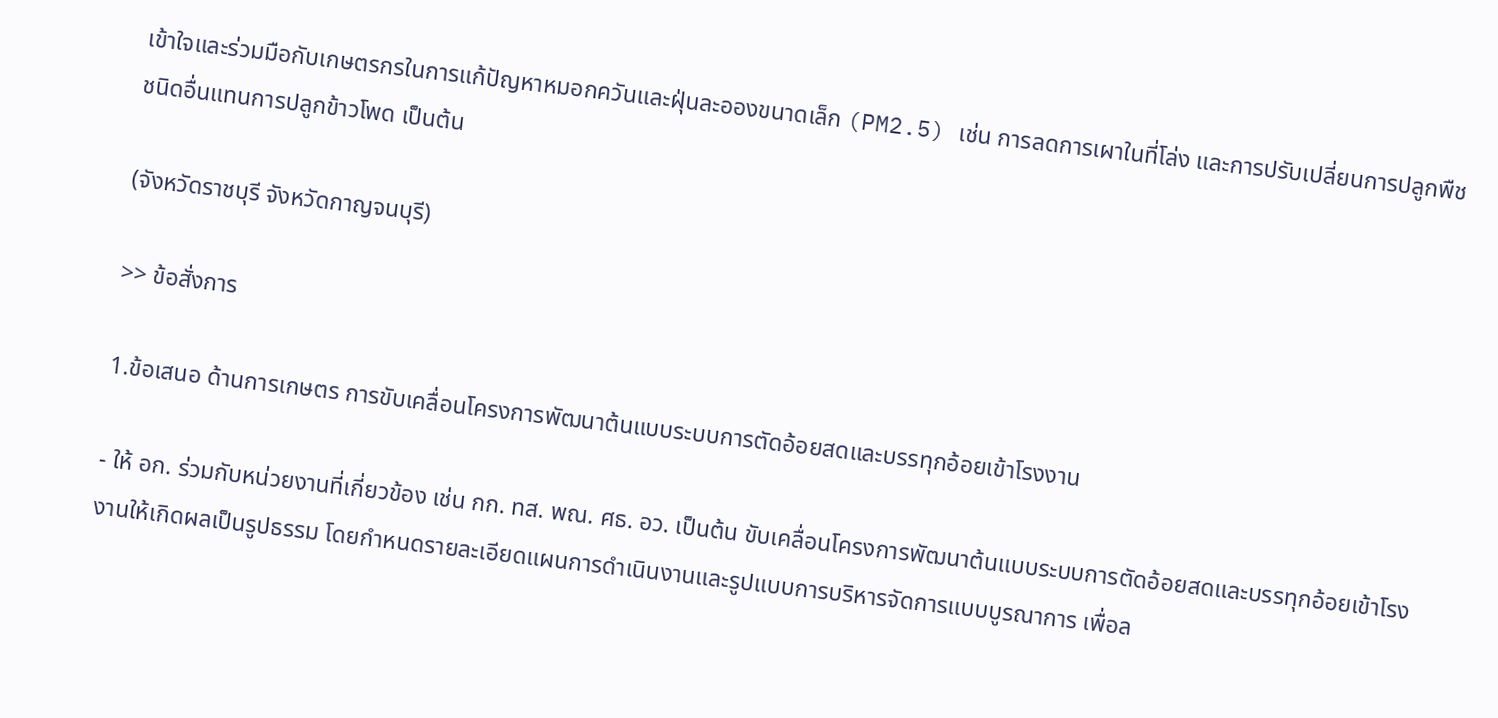เข้าใจและร่วมมือกับเกษตรกรในการแก้ปัญหาหมอกควันและฝุ่นละอองขนาดเล็ก (PM2.5) เช่น การลดการเผาในที่โล่ง และการปรับเปลี่ยนการปลูกพืชชนิดอื่นแทนการปลูกข้าวโพด เป็นต้น

(จังหวัดราชบุรี จังหวัดกาญจนบุรี)

>> ข้อสั่งการ

1.ข้อเสนอ ด้านการเกษตร การขับเคลื่อนโครงการพัฒนาต้นแบบระบบการตัดอ้อยสดและบรรทุกอ้อยเข้าโรงงาน

- ให้ อก. ร่วมกับหน่วยงานที่เกี่ยวข้อง เช่น กก. ทส. พณ. ศธ. อว. เป็นต้น ขับเคลื่อนโครงการพัฒนาต้นแบบระบบการตัดอ้อยสดและบรรทุกอ้อยเข้าโรงงานให้เกิดผลเป็นรูปธรรม โดยกำหนดรายละเอียดแผนการดำเนินงานและรูปแบบการบริหารจัดการแบบบูรณาการ เพื่อล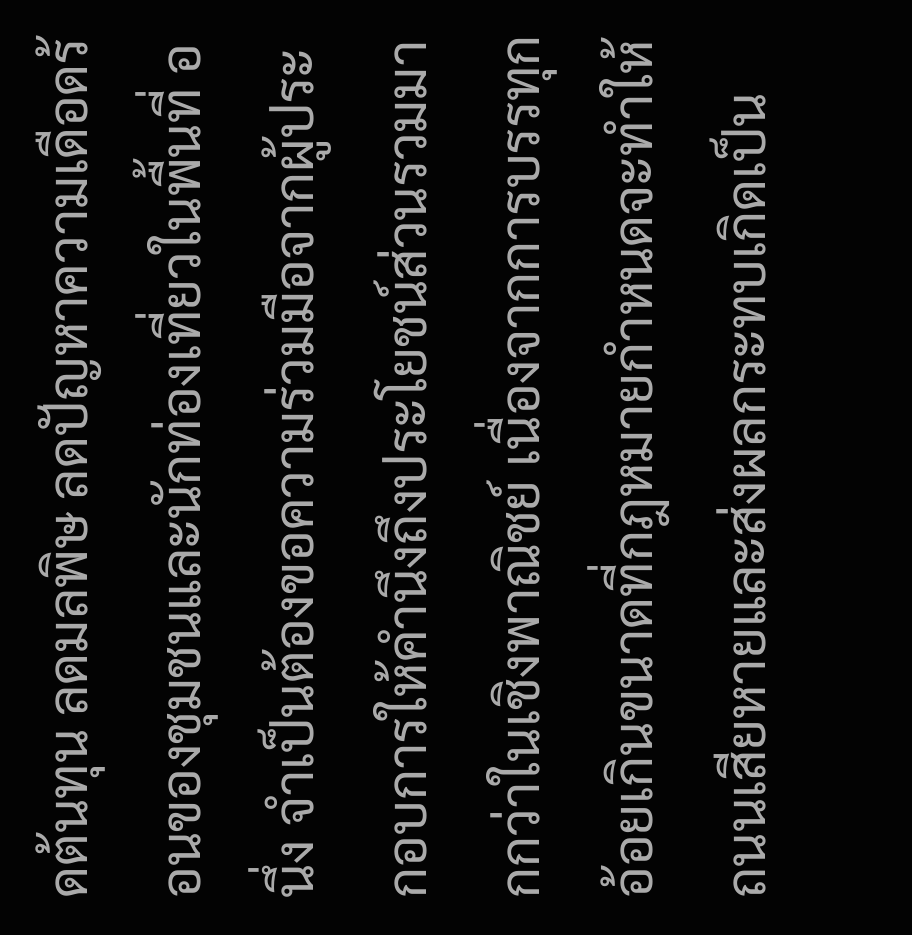ดต้นทุน ลดมลพิษ ลดปัญหาความเดือดร้อนของชุมชนและนักท่องเที่ยวในพื้นที่ อนึ่ง จำเป็นต้องขอความร่วมมือจากผู้ประกอบการให้คำนึงถึงประโยชน์ส่วนรวมมากกว่าในเชิงพาณิชย์ เนื่องจากการบรรทุกอ้อยเกินขนาดที่กฎหมายกำหนดจะทำให้ถนนเสียหายและส่งผลกระทบเกิดเป็น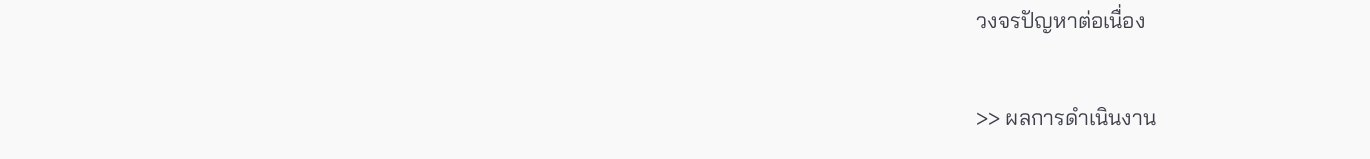วงจรปัญหาต่อเนื่อง

>> ผลการดำเนินงาน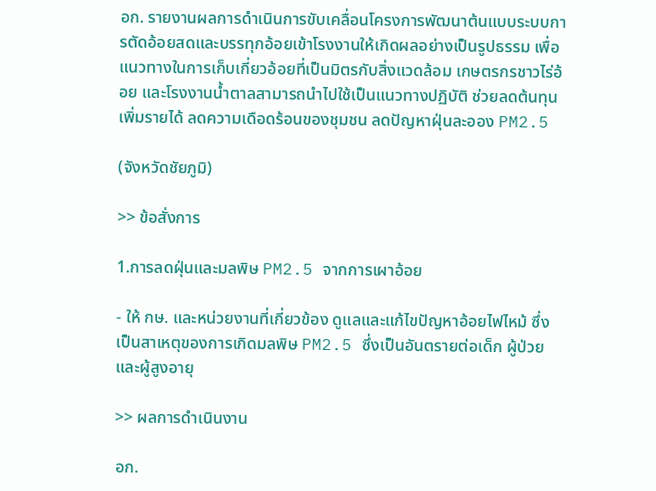อก. รายงานผลการดำเนินการขับเคลื่อนโครงการพัฒนาต้นแบบระบบการตัดอ้อยสดและบรรทุกอ้อยเข้าโรงงานให้เกิดผลอย่างเป็นรูปธรรม เพื่อแนวทางในการเก็บเกี่ยวอ้อยที่เป็นมิตรกับสิ่งแวดล้อม เกษตรกรชาวไร่อ้อย และโรงงานน้ำตาลสามารถนำไปใช้เป็นแนวทางปฏิบัติ ช่วยลดต้นทุน เพิ่มรายได้ ลดความเดือดร้อนของชุมชน ลดปัญหาฝุ่นละออง PM2.5

(จังหวัดชัยภูมิ)

>> ข้อสั่งการ

1.การลดฝุ่นและมลพิษ PM2.5 จากการเผาอ้อย

- ให้ กษ. และหน่วยงานที่เกี่ยวข้อง ดูแลและแก้ไขปัญหาอ้อยไฟไหม้ ซึ่งเป็นสาเหตุของการเกิดมลพิษ PM2.5 ซึ่งเป็นอันตรายต่อเด็ก ผู้ป่วย และผู้สูงอายุ

>> ผลการดำเนินงาน

อก.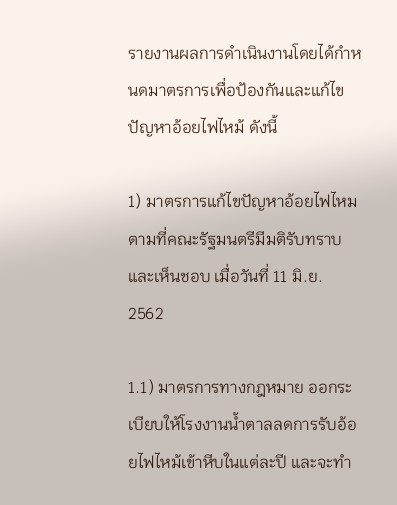รายงานผลการดำเนินงานโดยได้กำหนดมาตรการเพื่อป้องกันและแก้ไขปัญหาอ้อยไฟไหม้ ดังนี้

1) มาตรการแก้ไขปัญหาอ้อยไฟไหม ตามที่คณะรัฐมนตรีมีมติรับทราบและเห็นชอบ เมื่อวันที่ 11 มิ.ย. 2562

1.1) มาตรการทางกฎหมาย ออกระเบียบให้โรงงานน้ำตาลลดการรับอ้อยไฟไหม้เข้าหีบในแต่ละปี และจะทำ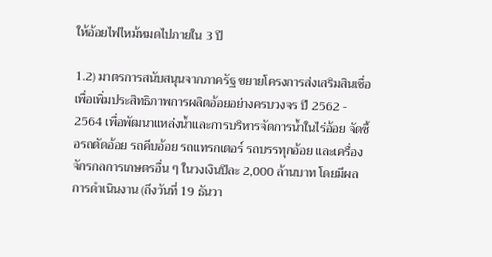ให้อ้อยไฟไหม้หมดไปภายใน 3 ปี

1.2) มาตรการสนับสนุนจากภาครัฐ ขยายโครงการส่งเสริมสินเชื่อ เพื่อเพิ่มประสิทธิภาพการผลิตอ้อยอย่างครบวงจร ปี 2562 - 2564 เพื่อพัฒนาแหล่งน้ำและการบริหารจัดการน้ำในไร่อ้อย จัดซื้อรถตัดอ้อย รถคีบอ้อย รถแทรกเตอร์ รถบรรทุกอ้อย และเครื่องจักรกลการเกษตรอื่น ๆ ในวงเงินปีละ 2,000 ล้านบาท โดยมีผลการดำเนินงาน (ถึงวันที่ 19 ธันวา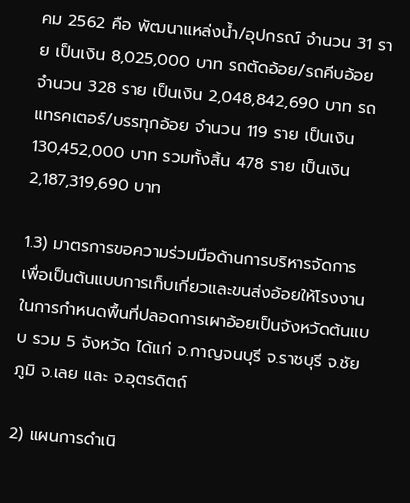คม 2562 คือ พัฒนาแหล่งน้ำ/อุปกรณ์ จำนวน 31 ราย เป็นเงิน 8,025,000 บาท รถตัดอ้อย/รถคีบอ้อย จำนวน 328 ราย เป็นเงิน 2,048,842,690 บาท รถแทรคเตอร์/บรรทุกอ้อย จำนวน 119 ราย เป็นเงิน 130,452,000 บาท รวมทั้งสิ้น 478 ราย เป็นเงิน 2,187,319,690 บาท

1.3) มาตรการขอความร่วมมือด้านการบริหารจัดการ เพื่อเป็นต้นแบบการเก็บเกี่ยวและขนส่งอ้อยให้โรงงาน ในการกำหนดพื้นที่ปลอดการเผาอ้อยเป็นจังหวัดต้นแบบ รวม 5 จังหวัด ได้แก่ จ.กาญจนบุรี จ.ราชบุรี จ.ชัยภูมิ จ.เลย และ จ.อุตรดิตถ์

2) แผนการดำเนิ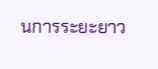นการระยะยาว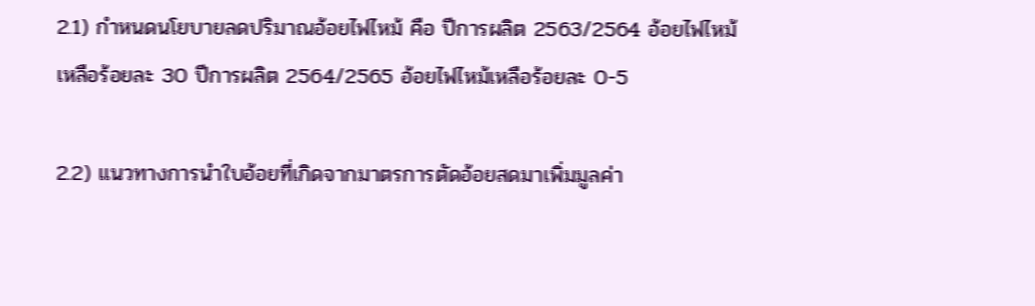2.1) กำหนดนโยบายลดปริมาณอ้อยไฟไหม้ คือ ปีการผลิต 2563/2564 อ้อยไฟไหม้เหลือร้อยละ 30 ปีการผลิต 2564/2565 อ้อยไฟไหม้เหลือร้อยละ 0-5

2.2) แนวทางการนำใบอ้อยที่เกิดจากมาตรการตัดอ้อยสดมาเพิ่มมูลค่า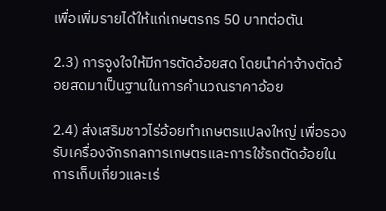เพื่อเพิ่มรายได้ให้แก่เกษตรกร 50 บาทต่อตัน

2.3) การจูงใจให้มีการตัดอ้อยสด โดยนำค่าจ้างตัดอ้อยสดมาเป็นฐานในการคำนวณราคาอ้อย

2.4) ส่งเสริมชาวไร่อ้อยทำเกษตรแปลงใหญ่ เพื่อรองรับเครื่องจักรกลการเกษตรและการใช้รถตัดอ้อยในการเก็บเกี่ยวและเร่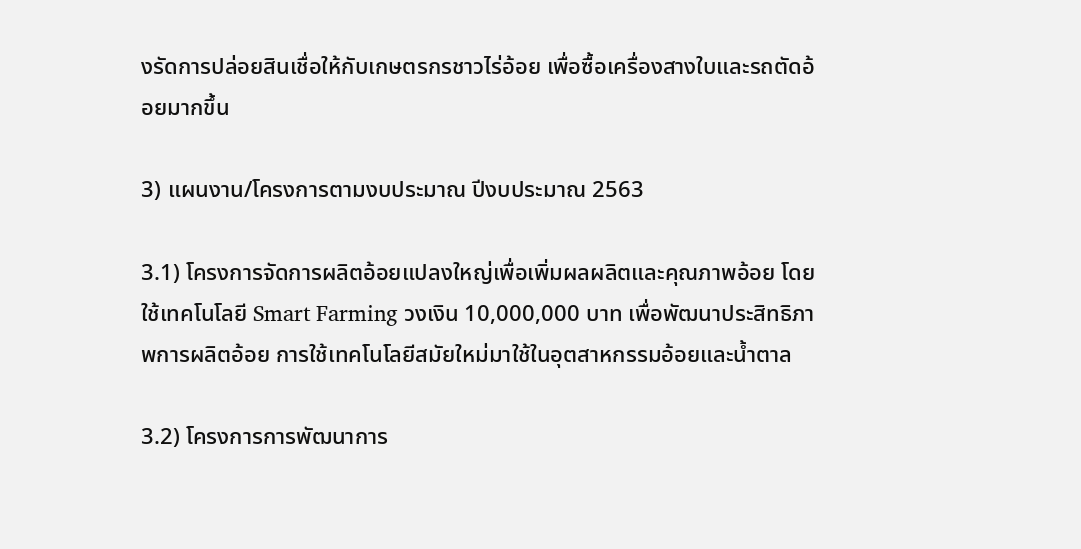งรัดการปล่อยสินเชื่อให้กับเกษตรกรชาวไร่อ้อย เพื่อซื้อเครื่องสางใบและรถตัดอ้อยมากขึ้น

3) แผนงาน/โครงการตามงบประมาณ ปีงบประมาณ 2563

3.1) โครงการจัดการผลิตอ้อยแปลงใหญ่เพื่อเพิ่มผลผลิตและคุณภาพอ้อย โดยใช้เทคโนโลยี Smart Farming วงเงิน 10,000,000 บาท เพื่อพัฒนาประสิทธิภาพการผลิตอ้อย การใช้เทคโนโลยีสมัยใหม่มาใช้ในอุตสาหกรรมอ้อยและน้ำตาล

3.2) โครงการการพัฒนาการ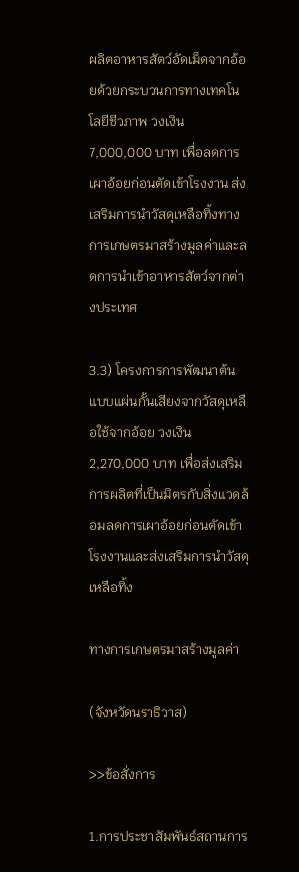ผลิตอาหารสัตว์อัดเม็ดจากอ้อยด้วยกระบวนการทางเทคโนโลยีชีวภาพ วงเงิน 7,000,000 บาท เพื่อลดการเผาอ้อยก่อนตัดเข้าโรงงาน ส่งเสริมการนำวัสดุเหลือทิ้งทางการเกษตรมาสร้างมูลค่าและลดการนำเข้าอาหารสัตว์จากต่างประเทศ

3.3) โครงการการพัฒนาต้นแบบแผ่นกั้นเสียงจากวัสดุเหลือใช้จากอ้อย วงเงิน 2,270,000 บาท เพื่อส่งเสริมการผลิตที่เป็นมิตรกับสิ่งแวดล้อมลดการเผาอ้อยก่อนตัดเข้าโรงงานและส่งเสริมการนำวัสดุเหลือทิ้ง

ทางการเกษตรมาสร้างมูลค่า

(จังหวัดนราธิวาส)

>>ข้อสั่งการ

1.การประชาสัมพันธ์สถานการ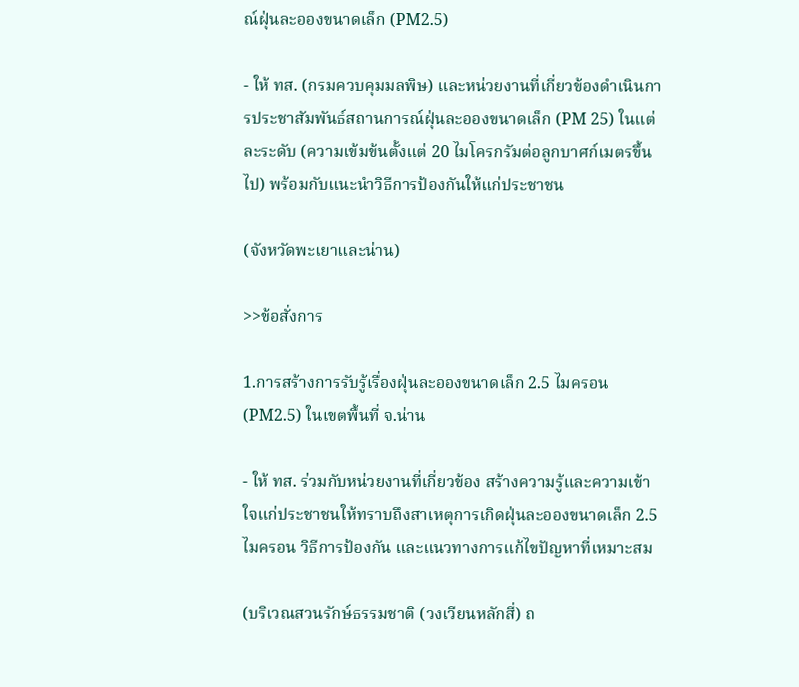ณ์ฝุ่นละอองขนาดเล็ก (PM2.5)

- ให้ ทส. (กรมควบคุมมลพิษ) และหน่วยงานที่เกี่ยวข้องดำเนินการประชาสัมพันธ์สถานการณ์ฝุ่นละอองขนาดเล็ก (PM 25) ในแต่ละระดับ (ความเข้มข้นตั้งแต่ 20 ไมโครกรัมต่อลูกบาศก์เมตรขึ้นไป) พร้อมกับแนะนำวิธีการป้องกันให้แก่ประชาชน

(จังหวัดพะเยาและน่าน)

>>ข้อสั่งการ

1.การสร้างการรับรู้เรื่องฝุ่นละอองขนาดเล็ก 2.5 ไมครอน (PM2.5) ในเขตพื้นที่ จ.น่าน

- ให้ ทส. ร่วมกับหน่วยงานที่เกี่ยวข้อง สร้างความรู้และความเข้าใจแก่ประชาชนให้ทราบถึงสาเหตุการเกิดฝุ่นละอองขนาดเล็ก 2.5 ไมครอน วิธีการป้องกัน และแนวทางการแก้ไขปัญหาที่เหมาะสม

(บริเวณสวนรักษ์ธรรมชาติ (วงเวียนหลักสี่) ถ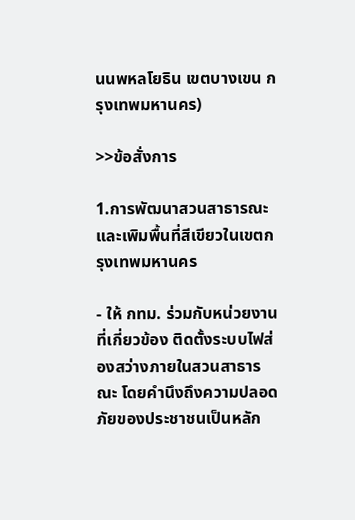นนพหลโยธิน เขตบางเขน กรุงเทพมหานคร)

>>ข้อสั่งการ

1.การพัฒนาสวนสาธารณะและเพิมพื้นที่สีเขียวในเขตกรุงเทพมหานคร

- ให้ กทม. ร่วมกับหน่วยงานที่เกี่ยวข้อง ติดตั้งระบบไฟส่องสว่างภายในสวนสาธารณะ โดยคำนึงถึงความปลอดภัยของประชาชนเป็นหลัก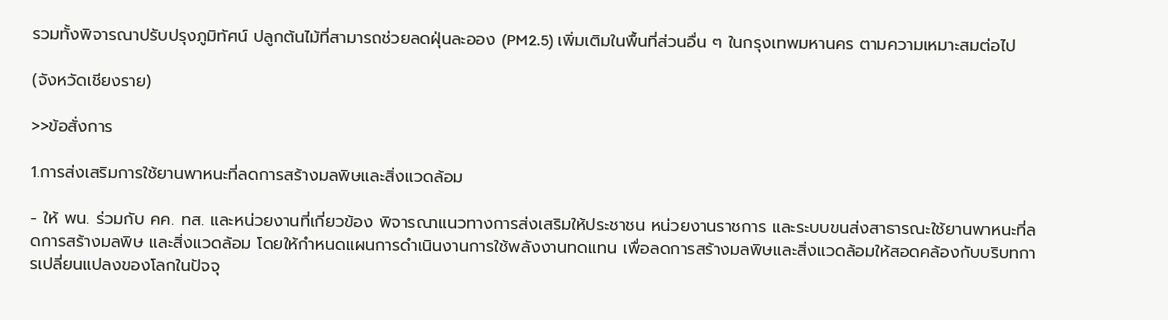รวมทั้งพิจารณาปรับปรุงภูมิทัศน์ ปลูกต้นไม้ที่สามารถช่วยลดฝุ่นละออง (PM2.5) เพิ่มเติมในพื้นที่ส่วนอื่น ๆ ในกรุงเทพมหานคร ตามความเหมาะสมต่อไป

(จังหวัดเชียงราย)

>>ข้อสั่งการ

1.การส่งเสริมการใช้ยานพาหนะที่ลดการสร้างมลพิษและสิ่งแวดล้อม

- ให้ พน. ร่วมกับ คค. ทส. และหน่วยงานที่เกี่ยวข้อง พิจารณาแนวทางการส่งเสริมให้ประชาชน หน่วยงานราชการ และระบบขนส่งสาธารณะใช้ยานพาหนะที่ลดการสร้างมลพิษ และสิ่งแวดล้อม โดยให้กำหนดแผนการดำเนินงานการใช้พลังงานทดแทน เพื่อลดการสร้างมลพิษและสิ่งแวดล้อมให้สอดคล้องกับบริบทการเปลี่ยนแปลงของโลกในปัจจุ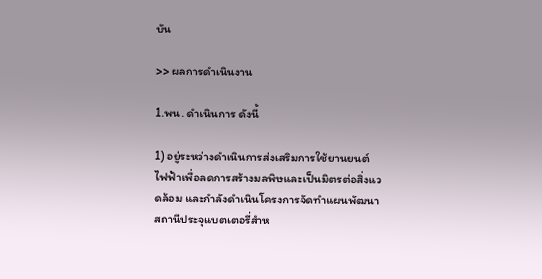บัน

>> ผลการดำเนินงาน

1.พน. ดำเนินการ ดังนี้

1) อยู่ระหว่างดำเนินการส่งเสริมการใช้ยานยนต์ไฟฟ้าเพื่อลดการสร้างมลพิษและเป็นมิตรต่อสิ่งแวดล้อม และกำลังดำเนินโครงการจัดทำแผนพัฒนาสถานีประจุแบตเตอรี่สำห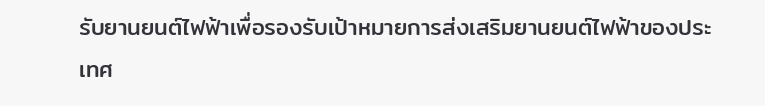รับยานยนต์ไฟฟ้าเพื่อรองรับเป้าหมายการส่งเสริมยานยนต์ไฟฟ้าของประเทศ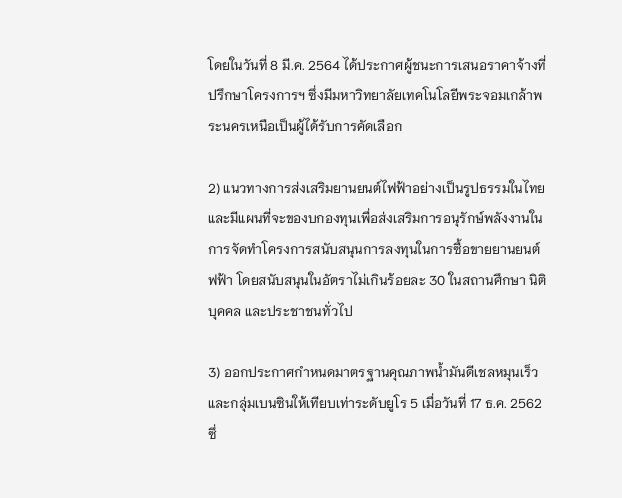โดยในวันที่ 8 มี.ค. 2564 ได้ประกาศผู้ชนะการเสนอราคาจ้างที่ปรึกษาโครงการฯ ซึ่งมีมหาวิทยาลัยเทคโนโลยีพระจอมเกล้าพระนครเหนือเป็นผู้ได้รับการคัดเลือก

2) แนวทางการส่งเสริมยานยนต์ไฟฟ้าอย่างเป็นรูปธรรมในไทย และมีแผนที่จะของบกองทุนเพื่อส่งเสริมการอนุรักษ์พลังงานในการจัดทำโครงการสนับสนุนการลงทุนในการซื้อขายยานยนต์ฟฟ้า โดยสนับสนุนในอัตราไม่เกินร้อยละ 30 ในสถานศึกษา นิติบุคคล และประชาชนทั่วไป

3) ออกประกาศกำหนดมาตรฐานคุณภาพน้ำมันดีเชลหมุนเร็วและกลุ่มเบนซินให้เทียบเท่าระดับยูโร 5 เมื่อวันที่ 17 ธ.ค. 2562 ซึ่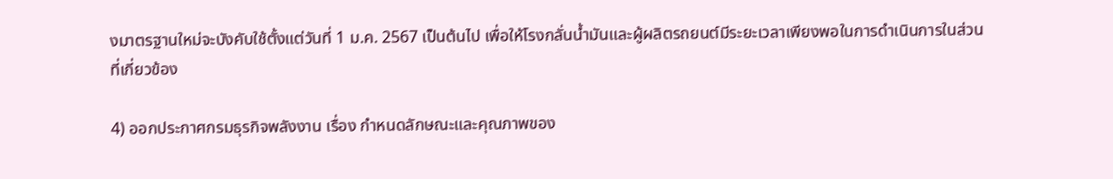งมาตรฐานใหม่จะบังคับใช้ตั้งแต่วันที่ 1 ม.ค. 2567 เป็นต้นไป เพื่อให้โรงกลั่นน้ำมันและผู้ผลิตรถยนต์มีระยะเวลาเพียงพอในการดำเนินการในส่วนที่เกี่ยวข้อง

4) ออกประกาศกรมธุรกิจพลังงาน เรื่อง กำหนดลักษณะและคุณภาพของ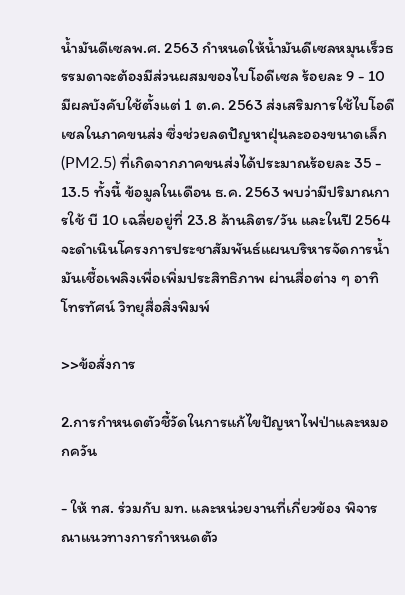น้ำมันดีเซลพ.ศ. 2563 กำหนดให้น้ำมันดีเซลหมุนเร็วธรรมดาจะต้องมีส่วนผสมของไบโอดีเซล ร้อยละ 9 - 10 มีผลบังคับใช้ตั้งแต่ 1 ต.ค. 2563 ส่งเสริมการใช้ไบโอดีเซลในภาคขนส่ง ซึ่งช่วยลดปัญหาฝุ่นละอองขนาดเล็ก (PM2.5) ที่เกิดจากภาคขนส่งได้ประมาณร้อยละ 35 - 13.5 ทั้งนี้ ข้อมูลในเดือน ธ.ค. 2563 พบว่ามีปริมาณการใช้ บี 10 เฉลี่ยอยู่ที่ 23.8 ล้านลิตร/วัน และในปี 2564 จะดำเนินโครงการประชาสัมพันธ์แผนบริหารจัดการน้ำมันเชื้อเพลิงเพื่อเพิ่มประสิทธิภาพ ผ่านสื่อต่าง ๆ อาทิ โทรทัศน์ วิทยุสื่อสิ่งพิมพ์

>>ข้อสั่งการ

2.การกำหนดตัวชี้วัดในการแก้ไขปัญหาไฟป่าและหมอกควัน

- ให้ ทส. ร่วมกับ มท. และหน่วยงานที่เกี่ยวข้อง พิจารณาแนวทางการกำหนดตัว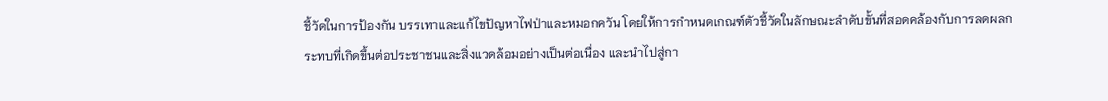ชี้วัดในการป้องกัน บรรเทาและแก้ไขปัญหาไฟป่าและหมอกควัน โดยให้การกำหนดเกณฑ์ตัวชี้วัดในลักษณะลำดับขั้นที่สอดคล้องกับการลดผลกระทบที่เกิดขึ้นต่อประชาชนและสิ่งแวดล้อมอย่างเป็นต่อเนื่อง และนำไปสู่กา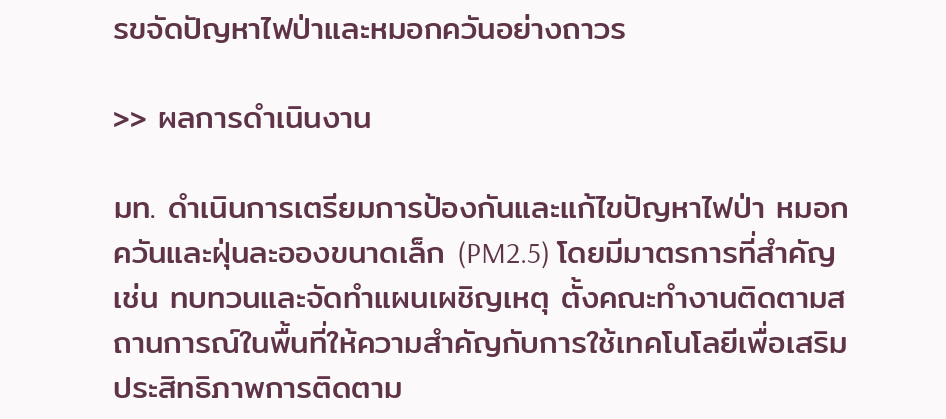รขจัดปัญหาไฟป่าและหมอกควันอย่างถาวร

>> ผลการดำเนินงาน

มท. ดำเนินการเตรียมการป้องกันและแก้ไขปัญหาไฟป่า หมอกควันและฝุ่นละอองขนาดเล็ก (PM2.5) โดยมีมาตรการที่สำคัญ เช่น ทบทวนและจัดทำแผนเผชิญเหตุ ตั้งคณะทำงานติดตามสถานการณ์ในพื้นที่ให้ความสำคัญกับการใช้เทคโนโลยีเพื่อเสริมประสิทธิภาพการติดตาม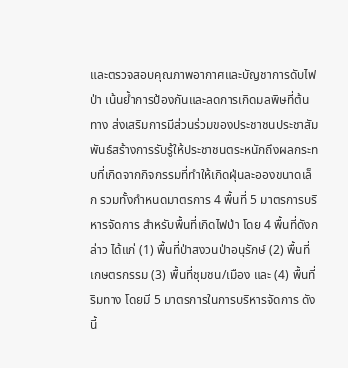และตรวจสอบคุณภาพอากาศและบัญชาการดับไฟป่า เน้นย้ำการป้องกันและลดการเกิดมลพิษที่ต้นทาง ส่งเสริมการมีส่วนร่วมของประชาชนประชาสัมพันธ์สร้างการรับรู้ให้ประชาชนตระหนักถึงผลกระทบที่เกิดจากกิจกรรมที่ทำให้เกิดฝุ่นละอองขนาดเล็ก รวมทั้งกำหนดมาตรการ 4 พื้นที่ 5 มาตรการบริหารจัดการ สำหรับพื้นที่เกิดไฟป่า โดย 4 พื้นที่ดังกล่าว ได้แก่ (1) พื้นที่ป่าสงวนป่าอนุรักษ์ (2) พื้นที่เกษตรกรรม (3) พื้นที่ชุมชน/เมือง และ (4) พื้นที่ริมทาง โดยมี 5 มาตรการในการบริหารจัดการ ดังนี้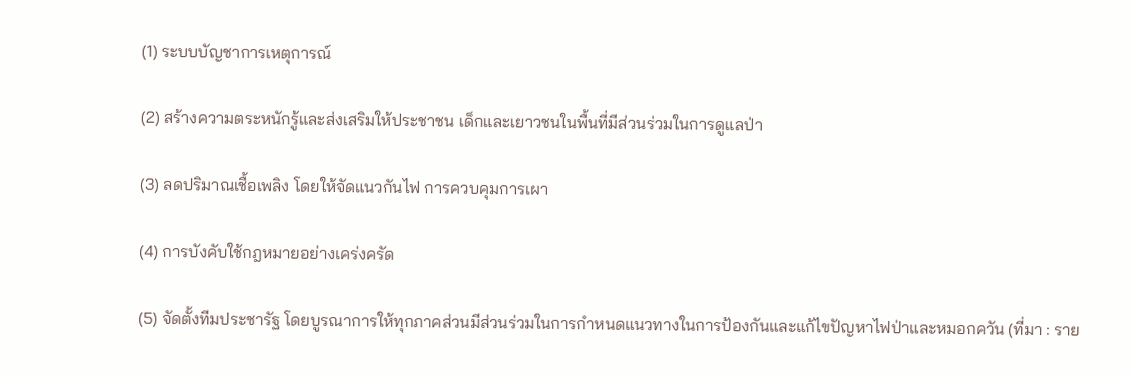(1) ระบบบัญชาการเหตุการณ์

(2) สร้างความตระหนักรู้และส่งเสริมให้ประชาชน เด็กและเยาวชนในพื้นที่มีส่วนร่วมในการดูแลป่า

(3) ลดปริมาณเชื้อเพลิง โดยให้จัดแนวกันไฟ การควบคุมการเผา

(4) การบังคับใช้กฎหมายอย่างเคร่งครัด

(5) จัดตั้งทีมประชารัฐ โดยบูรณาการให้ทุกภาคส่วนมีส่วนร่วมในการกำหนดแนวทางในการป้องกันและแก้ไขปัญหาไฟป่าและหมอกควัน (ที่มา : ราย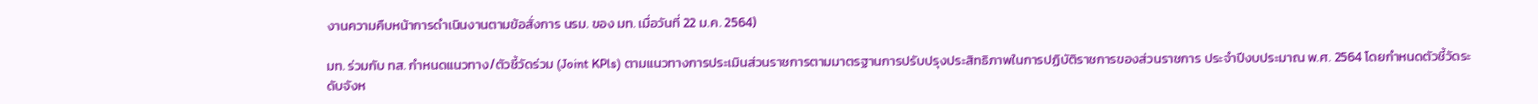งานความคืบหน้าการดำเนินงานตามข้อสั่งการ นรม. ของ มท. เมื่อวันที่ 22 ม.ค. 2564)

มท. ร่วมกับ ทส. กำหนดแนวทาง/ตัวชี้วัดร่วม (Joint KPls) ตามแนวทางการประเมินส่วนราชการตามมาตรฐานการปรับปรุงประสิทธิภาพในการปฏิบัติราชการของส่วนราชการ ประจำปีงบประมาณ พ.ศ. 2564 โดยกำหนดตัวชี้วัดระดับจังห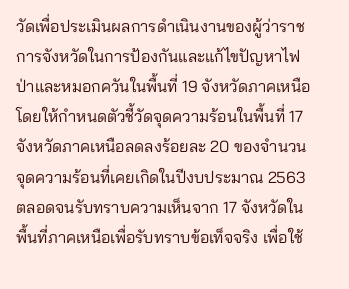วัดเพื่อประเมินผลการดำเนินงานของผู้ว่าราชการจังหวัดในการป้องกันและแก้ไขปัญหาไฟป่าและหมอกควันในพื้นที่ 19 จังหวัดภาคเหนือ โดยให้กำหนดตัวชี้วัดจุดความร้อนในพื้นที่ 17 จังหวัดภาคเหนือลดลงร้อยละ 20 ของจำนวนจุดความร้อนที่เคยเกิดในปีงบประมาณ 2563 ตลอดจนรับทราบความเห็นจาก 17 จังหวัดในพื้นที่ภาคเหนือเพื่อรับทราบข้อเท็จจริง เพื่อใช้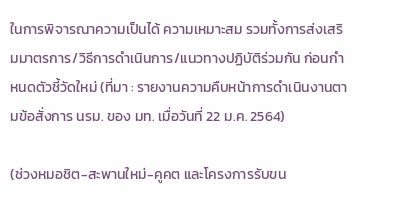ในการพิจารณาความเป็นได้ ความเหมาะสม รวมทั้งการส่งเสริมมาตรการ/วิธีการดำเนินการ/แนวทางปฏิบัติร่วมกัน ก่อนกำหนดตัวชี้วัดใหม่ (ที่มา : รายงานความคืบหน้าการดำเนินงานตามข้อสั่งการ นรม. ของ มท. เมื่อวันที่ 22 ม.ค. 2564)

(ช่วงหมอชิต-สะพานใหม่-คูคต และโครงการรับขน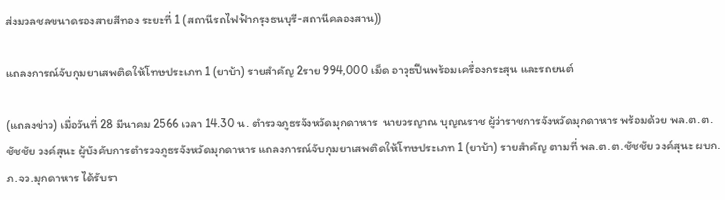ส่งมวลชลขนาดรองสายสีทอง ระยะที่ 1 (สถานีรถไฟฟ้ากรุงธนบุรี-สถานีคลองสาน))

แถลงการณ์จับกุมยาเสพติดให้โทษประเภท 1 (ยาบ้า) รายสำคัญ 2ราย 994,000 เม็ด อาวุธปืนพร้อมเครื่องกระสุน และรถยนต์

(แถลงข่าว) เมื่อวันที่ 28 มีนาคม 2566 เวลา 14.30 น. ตำรวจภูธรจังหวัดมุกดาหาร  นายวรญาณ บุญณราช ผู้ว่าราชการจังหวัดมุกดาหาร พร้อมด้วย พล.ต.ต.ชัชชัย วงค์สุนะ ผู้บังคับการตำรวจภูธรจังหวัดมุกดาหาร แถลงการณ์จับกุมยาเสพติดให้โทษประเภท 1 (ยาบ้า) รายสำคัญ ตามที่ พล.ต.ต.ชัชชัย วงค์สุนะ ผบก.ภ.จว.มุกดาหาร ได้รับรา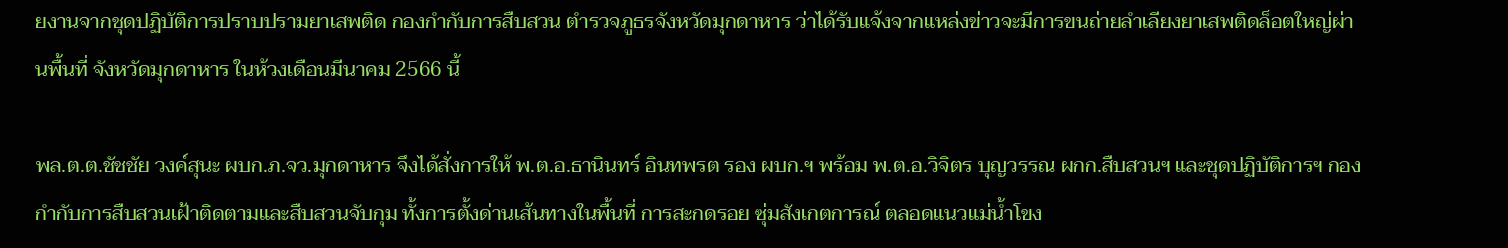ยงานจากชุดปฏิบัติการปราบปรามยาเสพติด กองกำกับการสืบสวน ตำรวจภูธรจังหวัดมุกดาหาร ว่าได้รับแจ้งจากแหล่งข่าวจะมีการขนถ่ายลำเลียงยาเสพติดล็อตใหญ่ผ่านพื้นที่ จังหวัดมุกดาหาร ในห้วงเดือนมีนาคม 2566 นี้

พล.ต.ต.ชัชชัย วงค์สุนะ ผบก.ภ.จว.มุกดาหาร จึงได้สั่งการให้ พ.ต.อ.ธานินทร์ อินทพรต รอง ผบก.ฯ พร้อม พ.ต.อ.วิจิตร บุญวรรณ ผกก.สืบสวนฯ และชุดปฏิบัติการฯ กองกำกับการสืบสวนเฝ้าติดตามและสืบสวนจับกุม ทั้งการตั้งด่านเส้นทางในพื้นที่ การสะกดรอย ซุ่มสังเกตการณ์ ตลอดแนวแม่น้ำโขง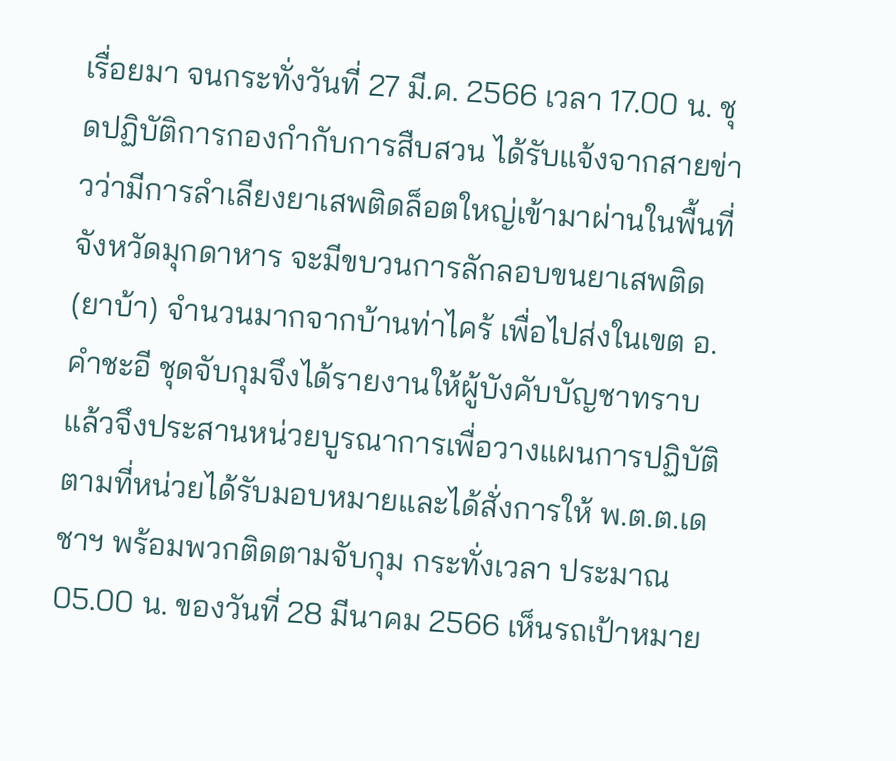เรื่อยมา จนกระทั่งวันที่ 27 มี.ค. 2566 เวลา 17.00 น. ชุดปฏิบัติการกองกำกับการสืบสวน ได้รับแจ้งจากสายข่าวว่ามีการลำเลียงยาเสพติดล็อตใหญ่เข้ามาผ่านในพื้นที่ จังหวัดมุกดาหาร จะมีขบวนการลักลอบขนยาเสพติด (ยาบ้า) จำนวนมากจากบ้านท่าไคร้ เพื่อไปส่งในเขต อ.คำชะอี ชุดจับกุมจึงได้รายงานให้ผู้บังคับบัญชาทราบแล้วจึงประสานหน่วยบูรณาการเพื่อวางแผนการปฏิบัติ ตามที่หน่วยได้รับมอบหมายและได้สั่งการให้ พ.ต.ต.เดชาฯ พร้อมพวกติดตามจับกุม กระทั่งเวลา ประมาณ 05.00 น. ของวันที่ 28 มีนาคม 2566 เห็นรถเป้าหมาย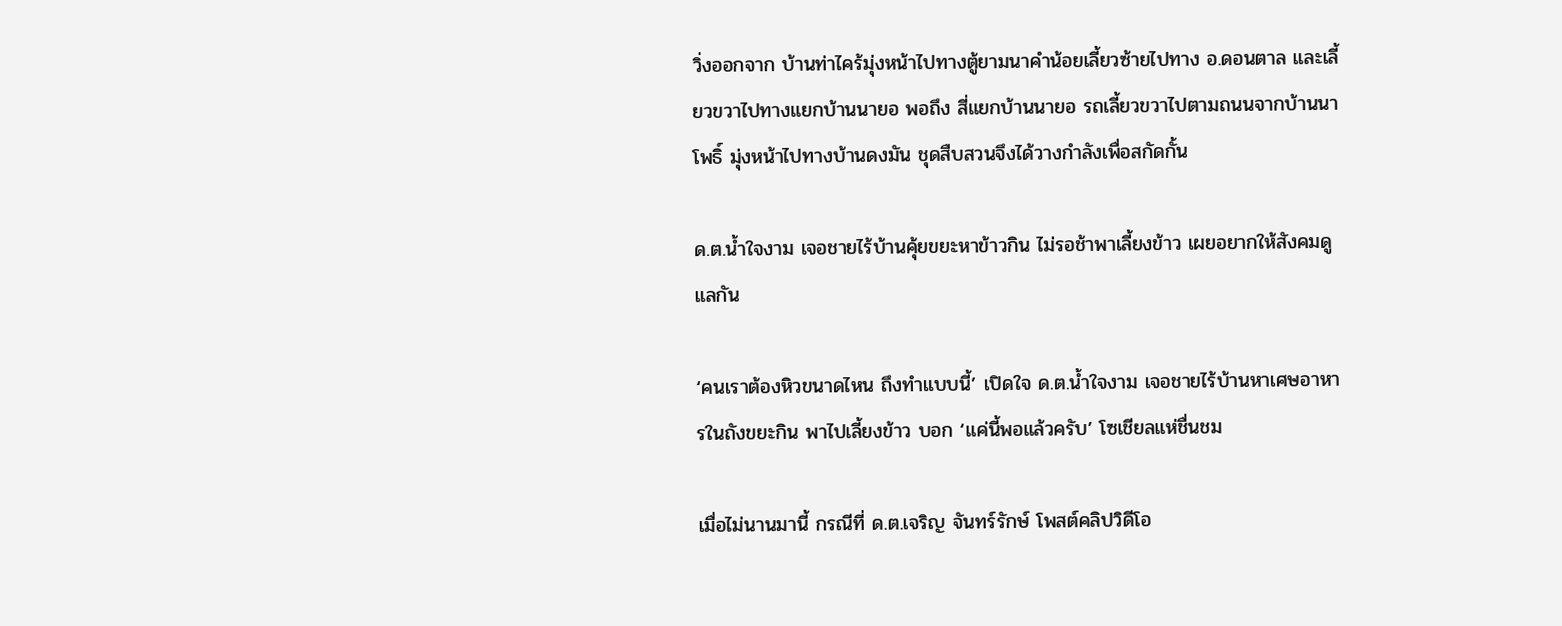วิ่งออกจาก บ้านท่าไคร้มุ่งหน้าไปทางตู้ยามนาคำน้อยเลี้ยวซ้ายไปทาง อ.ดอนตาล และเลี้ยวขวาไปทางแยกบ้านนายอ พอถึง สี่แยกบ้านนายอ รถเลี้ยวขวาไปตามถนนจากบ้านนาโพธิ์ มุ่งหน้าไปทางบ้านดงมัน ชุดสืบสวนจึงได้วางกำลังเพื่อสกัดกั้น

ด.ต.น้ำใจงาม เจอชายไร้บ้านคุ้ยขยะหาข้าวกิน ไม่รอช้าพาเลี้ยงข้าว เผยอยากให้สังคมดูแลกัน

‘คนเราต้องหิวขนาดไหน ถึงทำแบบนี้’ เปิดใจ ด.ต.น้ำใจงาม เจอชายไร้บ้านหาเศษอาหารในถังขยะกิน พาไปเลี้ยงข้าว บอก ‘แค่นี้พอแล้วครับ’ โซเชียลแห่ชื่นชม

เมื่อไม่นานมานี้ กรณีที่ ด.ต.เจริญ จันทร์รักษ์ โพสต์คลิปวิดีโอ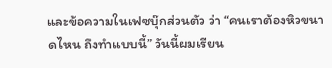และข้อความในเฟซบุ๊กส่วนตัว ว่า “คนเราต้องหิวขนาดไหน ถึงทำแบบนี้” วันนี้ผมเรียน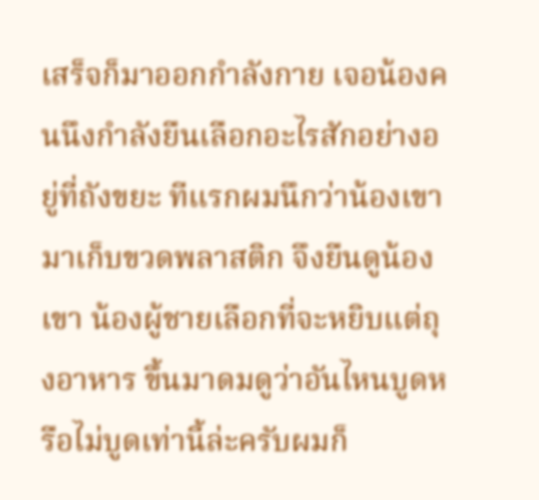เสร็จก็มาออกกำลังกาย เจอน้องคนนึงกำลังยืนเลือกอะไรสักอย่างอยู่ที่ถังขยะ ทีแรกผมนึกว่าน้องเขามาเก็บขวดพลาสติก จึงยืนดูน้องเขา น้องผู้ชายเลือกที่จะหยิบแต่ถุงอาหาร ขึ้นมาดมดูว่าอันไหนบูดหรือไม่บูดเท่านี้ล่ะครับผมก็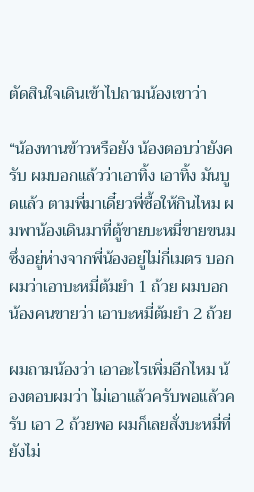ตัดสินใจเดินเข้าไปถามน้องเขาว่า

“น้องทานข้าวหรือยัง น้องตอบว่ายังครับ ผมบอกแล้วว่าเอาทิ้ง เอาทิ้ง มันบูดแล้ว ตามพี่มาเดี๋ยวพี่ซื้อให้กินไหม ผมพาน้องเดินมาที่ตู้ขายบะหมี่ขายขนม ซึ่งอยู่ห่างจากพี่น้องอยู่ไม่กี่เมตร บอกผมว่าเอาบะหมี่ต้มยำ 1 ถ้วย ผมบอกน้องคนขายว่า เอาบะหมี่ต้มยำ 2 ถ้วย

ผมถามน้องว่า เอาอะไรเพิ่มอีกไหม น้องตอบผมว่า ไม่เอาแล้วครับพอแล้วครับ เอา 2 ถ้วยพอ ผมก็เลยสั่งบะหมี่ที่ยังไม่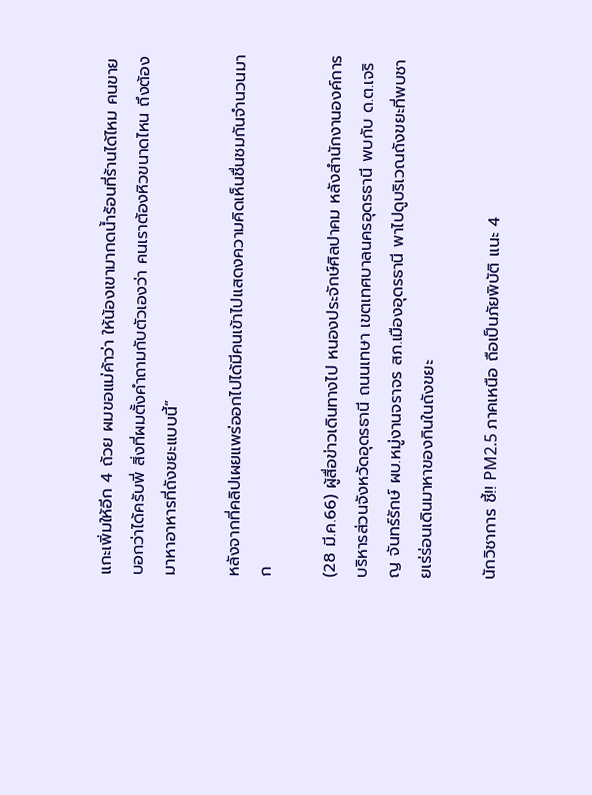แกะเพิ่มให้อีก 4 ถ้วย ผมขอแม่ค้าว่า ให้น้องเขามากดน้ำร้อนที่ร้านได้ไหม คนขายบอกว่าได้ครับพี่ สิ่งที่ผมตั้งคำถามกับตัวเองว่า คนเราต้องหิวขนาดไหน ถึงต้องมาหาอาหารที่ถังขยะแบบนี้”

หลังจากที่คลิปเผยแพร่ออกไปได้มีคนเข้าไปแสดงความคิดเห็นชื่นชมกันจำนวนมาก

(28 มี.ค.66) ผู้สื่อข่าวเดินทางไป หนองประจักษ์ศิลปาคม หลังสำนักงานองค์การบริหารส่วนจังหวัดอุดรธานี ถนนเทษา เขตเทศบาลนครอุดรธานี พบกับ ด.ต.เจริญ จันทร์รักษ์ ผบ.หมู่งานจราจร สภ.เมืองอุดรธานี พาไปดูบริเวณถังขยะที่พบชายเร่ร่อนเดินมาหาของกินในถังขยะ

นักวิชาการ ชี้!! PM2.5 ภาคเหนือ ถือเป็นภัยพิบัติ แนะ 4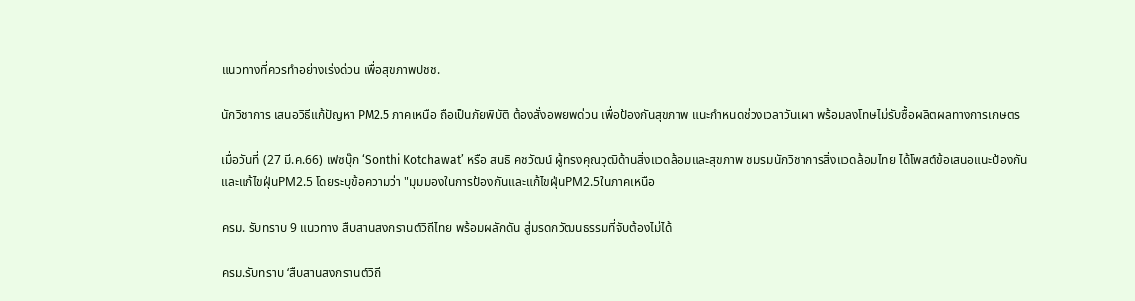แนวทางที่ควรทำอย่างเร่งด่วน เพื่อสุขภาพปชช.

นักวิชาการ เสนอวิธีแก้ปัญหา PM2.5 ภาคเหนือ ถือเป็นภัยพิบัติ ต้องสั่งอพยพด่วน เพื่อป้องกันสุขภาพ แนะกำหนดช่วงเวลาวันเผา พร้อมลงโทษไม่รับซื้อผลิตผลทางการเกษตร

เมื่อวันที่ (27 มี.ค.66) เฟซบุ๊ก ‘Sonthi Kotchawat’ หรือ สนธิ คชวัฒน์ ผู้ทรงคุณวุฒิด้านสิ่งแวดล้อมและสุขภาพ ชมรมนักวิชาการสิ่งแวดล้อมไทย ได้โพสต์ข้อเสนอแนะป้องกันและแก้ไขฝุ่นPM2.5 โดยระบุข้อความว่า "มุมมองในการป้องกันและแก้ไขฝุ่นPM2.5ในภาคเหนือ

ครม. รับทราบ 9 แนวทาง สืบสานสงกรานต์วิถีไทย พร้อมผลักดัน สู่มรดกวัฒนธรรมที่จับต้องไม่ได้

ครม.รับทราบ ‘สืบสานสงกรานต์วิถี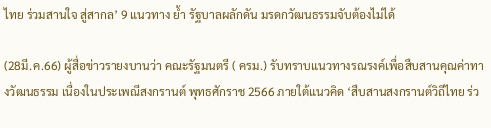ไทย ร่วมสานใจ สู่สากล’ 9 แนวทาง ย้ำ รัฐบาลผลักดัน มรดกวัฒนธรรมจับต้องไม่ได้

(28มี.ค.66) ผู้สื่อข่าวรายงบานว่า คณะรัฐมนตรี ( ครม.) รับทราบแนวทางรณรงค์เพื่อสืบสานคุณค่าทางวัฒนธรรม เนื่องในประเพณีสงกรานต์ พุทธศักราช 2566 ภายใต้แนวคิด ‘สืบสานสงกรานต์วิถีไทย ร่ว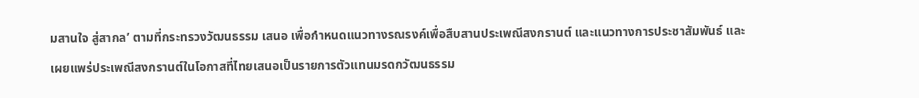มสานใจ สู่สากล’ ตามที่กระทรวงวัฒนธรรม เสนอ เพื่อกำหนดแนวทางรณรงค์เพื่อสืบสานประเพณีสงกรานต์ และแนวทางการประชาสัมพันธ์ และเผยแพร่ประเพณีสงกรานต์ในโอกาสที่ไทยเสนอเป็นรายการตัวแทนมรดกวัฒนธรรม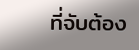ที่จับต้อง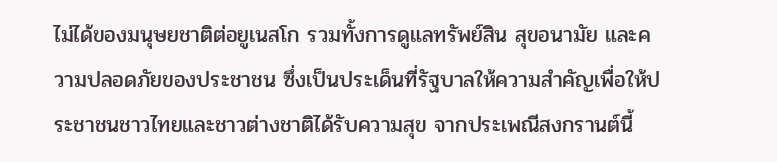ไม่ได้ของมนุษยชาติต่อยูเนสโก รวมทั้งการดูแลทรัพย์สิน สุขอนามัย และความปลอดภัยของประชาชน ซึ่งเป็นประเด็นที่รัฐบาลให้ความสำคัญเพื่อให้ประชาชนชาวไทยและชาวต่างชาติได้รับความสุข จากประเพณีสงกรานต์นี้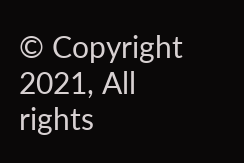© Copyright 2021, All rights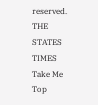reserved. THE STATES TIMES
Take Me Top